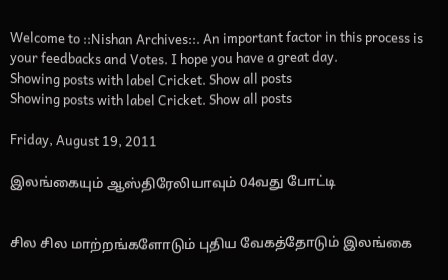Welcome to ::Nishan Archives::. An important factor in this process is your feedbacks and Votes. I hope you have a great day.
Showing posts with label Cricket. Show all posts
Showing posts with label Cricket. Show all posts

Friday, August 19, 2011

இலங்கையும் ஆஸ்திரேலியாவும் 04வது போட்டி


சில சில மாற்றங்களோடும் புதிய வேகத்தோடும் இலங்கை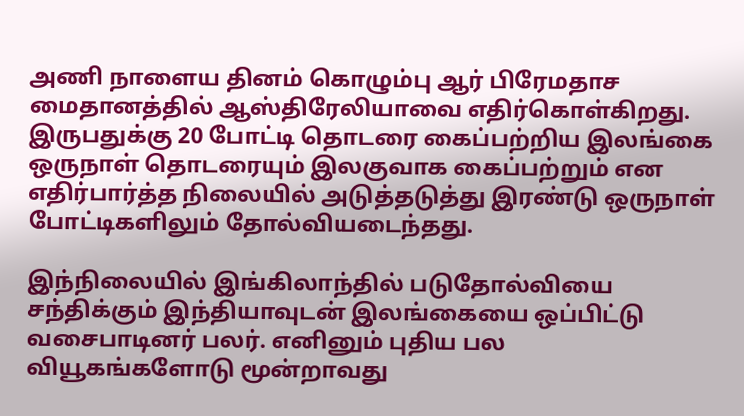அணி நாளைய தினம் கொழும்பு ஆர் பிரேமதாச மைதானத்தில் ஆஸ்திரேலியாவை எதிர்கொள்கிறது. இருபதுக்கு 20 போட்டி தொடரை கைப்பற்றிய இலங்கை ஒருநாள் தொடரையும் இலகுவாக கைப்பற்றும் என எதிர்பார்த்த நிலையில் அடுத்தடுத்து இரண்டு ஒருநாள் போட்டிகளிலும் தோல்வியடைந்தது.

இந்நிலையில் இங்கிலாந்தில் படுதோல்வியை சந்திக்கும் இந்தியாவுடன் இலங்கையை ஒப்பிட்டு வசைபாடினர் பலர். எனினும் புதிய பல வியூகங்களோடு மூன்றாவது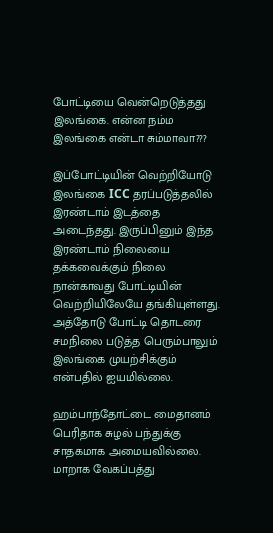போட்டியை வென்றெடுத்தது இலங்கை. என்ன நம்ம இலங்கை என்டா சும்மாவா???

இப்போட்டியின் வெற்றியோடு இலங்கை ICC தரப்படுத்தலில் இரண்டாம் இடத்தை அடைந்தது. இருப்பினும் இந்த இரண்டாம் நிலையை தக்கவைக்கும் நிலை நான்காவது போட்டியின் வெற்றியிலேயே தங்கியுள்ளது. அத்தோடு போட்டி தொடரை சமநிலை படுத்த பெரும்பாலும் இலங்கை முயற்சிக்கும் என்பதில் ஐயமில்லை.

ஹம்பாந்தோட்டை மைதானம் பெரிதாக சுழல் பந்துக்கு சாதகமாக அமையவில்லை. மாறாக வேகப்பத்து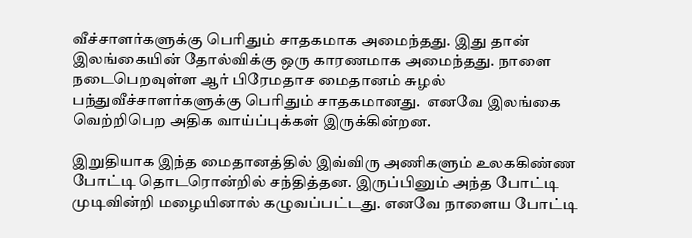வீச்சாளர்களுக்கு பெரிதும் சாதகமாக அமைந்தது. இது தான் இலங்கையின் தோல்விக்கு ஒரு காரணமாக அமைந்தது. நாளை நடைபெறவுள்ள ஆர் பிரேமதாச மைதானம் சுழல் பந்துவீச்சாளர்களுக்கு பெரிதும் சாதகமானது.  எனவே இலங்கை வெற்றிபெற அதிக வாய்ப்புக்கள் இருக்கின்றன.

இறுதியாக இந்த மைதானத்தில் இவ்விரு அணிகளும் உலககிண்ண போட்டி தொடரொன்றில் சந்தித்தன. இருப்பினும் அந்த போட்டி முடிவின்றி மழையினால் கழுவப்பட்டது. எனவே நாளைய போட்டி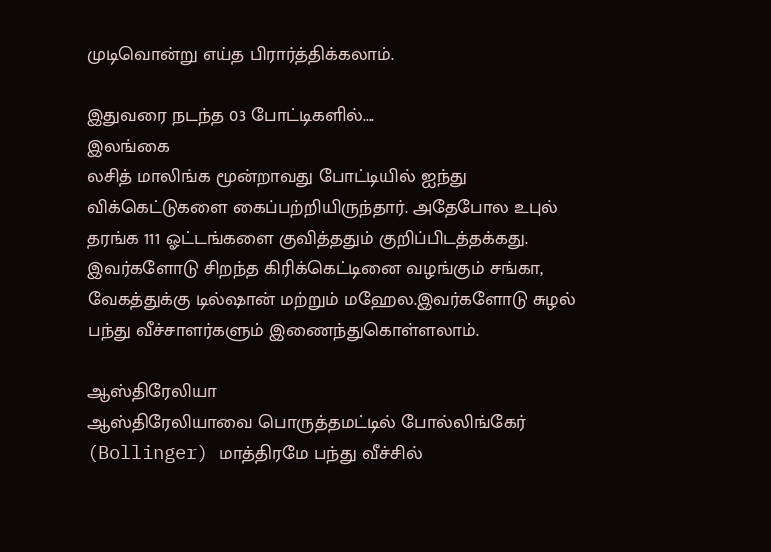முடிவொன்று எய்த பிரார்த்திக்கலாம்.

இதுவரை நடந்த 03 போட்டிகளில்....
இலங்கை
லசித் மாலிங்க மூன்றாவது போட்டியில் ஐந்து விக்கெட்டுகளை கைப்பற்றியிருந்தார். அதேபோல உபுல் தரங்க 111 ஓட்டங்களை குவித்ததும் குறிப்பிடத்தக்கது. இவர்களோடு சிறந்த கிரிக்கெட்டினை வழங்கும் சங்கா, வேகத்துக்கு டில்ஷான் மற்றும் மஹேல.இவர்களோடு சுழல் பந்து வீச்சாளர்களும் இணைந்துகொள்ளலாம்.

ஆஸ்திரேலியா
ஆஸ்திரேலியாவை பொருத்தமட்டில் போல்லிங்கேர் (Bollinger) மாத்திரமே பந்து வீச்சில்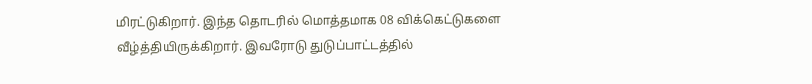மிரட்டுகிறார். இந்த தொடரில் மொத்தமாக 08 விக்கெட்டுகளை வீழ்த்தியிருக்கிறார். இவரோடு துடுப்பாட்டத்தில்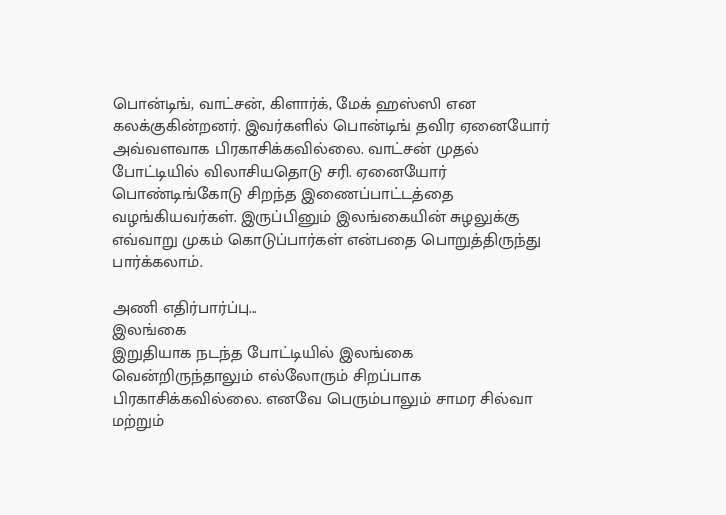பொன்டிங், வாட்சன், கிளார்க், மேக் ஹஸ்ஸி என கலக்குகின்றனர். இவர்களில் பொன்டிங் தவிர ஏனையோர் அவ்வளவாக பிரகாசிக்கவில்லை. வாட்சன் முதல் போட்டியில் விலாசியதொடு சரி. ஏனையோர் பொண்டிங்கோடு சிறந்த இணைப்பாட்டத்தை வழங்கியவர்கள். இருப்பினும் இலங்கையின் சுழலுக்கு எவ்வாறு முகம் கொடுப்பார்கள் என்பதை பொறுத்திருந்து பார்க்கலாம்.

அணி எதிர்பார்ப்பு...
இலங்கை
இறுதியாக நடந்த போட்டியில் இலங்கை வென்றிருந்தாலும் எல்லோரும் சிறப்பாக பிரகாசிக்கவில்லை. எனவே பெரும்பாலும் சாமர சில்வா மற்றும்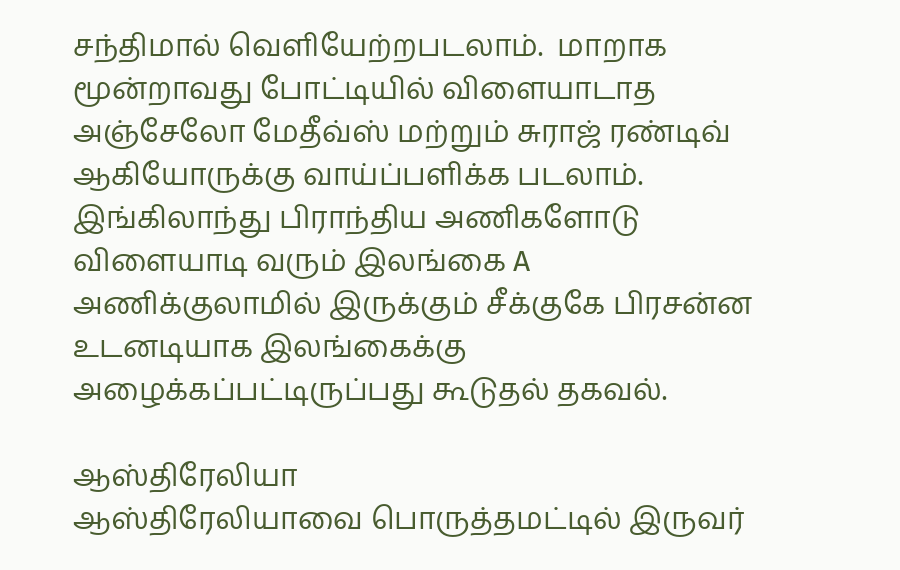சந்திமால் வெளியேற்றபடலாம்.  மாறாக மூன்றாவது போட்டியில் விளையாடாத அஞ்சேலோ மேதீவ்ஸ் மற்றும் சுராஜ் ரண்டிவ் ஆகியோருக்கு வாய்ப்பளிக்க படலாம். இங்கிலாந்து பிராந்திய அணிகளோடு விளையாடி வரும் இலங்கை A அணிக்குலாமில் இருக்கும் சீக்குகே பிரசன்ன உடனடியாக இலங்கைக்கு அழைக்கப்பட்டிருப்பது கூடுதல் தகவல்.

ஆஸ்திரேலியா
ஆஸ்திரேலியாவை பொருத்தமட்டில் இருவர்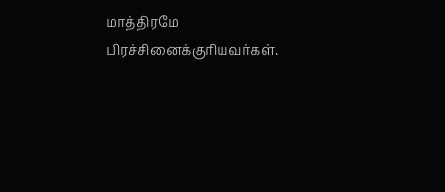மாத்திரமே பிரச்சினைக்குரியவர்கள்.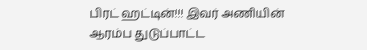பிரட் ஹட்டின்!!! இவர் அணியின் ஆரம்ப துடுப்பாட்ட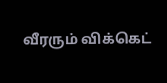வீரரும் விக்கெட்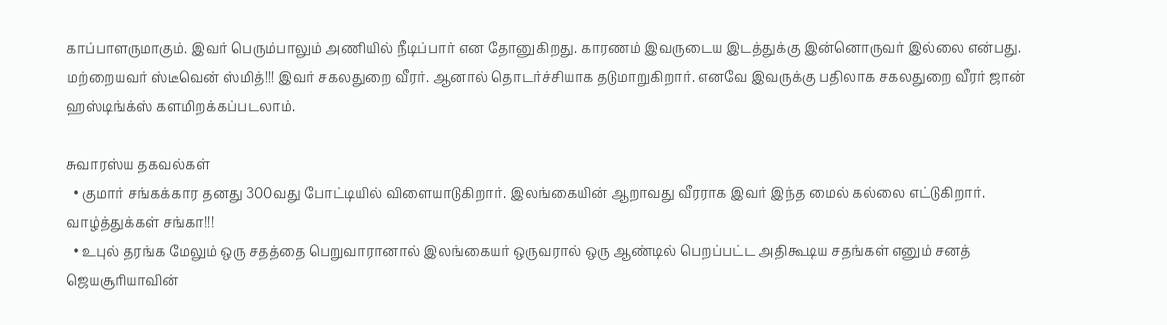காப்பாளருமாகும். இவர் பெரும்பாலும் அணியில் நீடிப்பார் என தோனுகிறது. காரணம் இவருடைய இடத்துக்கு இன்னொருவர் இல்லை என்பது. மற்றையவர் ஸ்டீவென் ஸ்மித்!!! இவர் சகலதுறை வீரர். ஆனால் தொடர்ச்சியாக தடுமாறுகிறார். எனவே இவருக்கு பதிலாக சகலதுறை வீரர் ஜான் ஹஸ்டிங்க்ஸ் களமிறக்கப்படலாம்.

சுவாரஸ்ய தகவல்கள்
  • குமார் சங்கக்கார தனது 300வது போட்டியில் விளையாடுகிறார். இலங்கையின் ஆறாவது வீரராக இவர் இந்த மைல் கல்லை எட்டுகிறார். வாழ்த்துக்கள் சங்கா!!!
  • உபுல் தரங்க மேலும் ஒரு சதத்தை பெறுவாரானால் இலங்கையர் ஒருவரால் ஒரு ஆண்டில் பெறப்பட்ட அதிகூடிய சதங்கள் எனும் சனத் ஜெயசூரியாவின்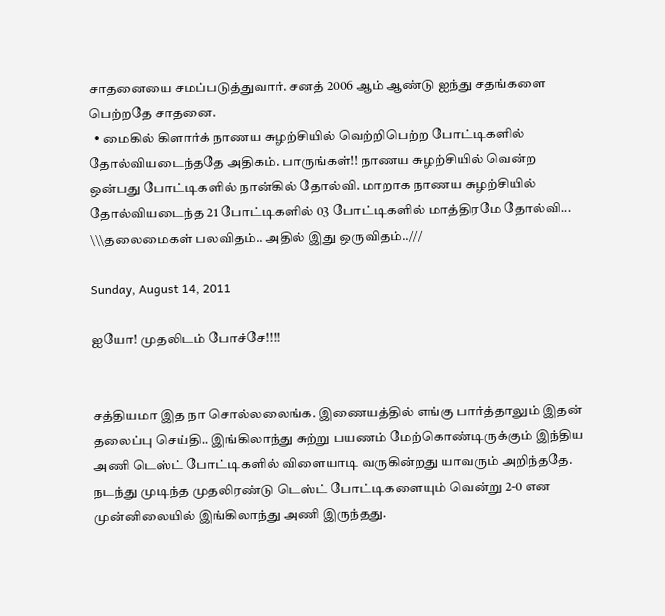சாதனையை சமப்படுத்துவார். சனத் 2006 ஆம் ஆண்டு ஐந்து சதங்களை பெற்றதே சாதனை.
  • மைகில் கிளார்க் நாணய சுழற்சியில் வெற்றிபெற்ற போட்டிகளில் தோல்வியடைந்ததே அதிகம். பாருங்கள்!! நாணய சுழற்சியில் வென்ற ஒன்பது போட்டிகளில் நான்கில் தோல்வி. மாறாக நாணய சுழற்சியில் தோல்வியடைந்த 21 போட்டிகளில் 03 போட்டிகளில் மாத்திரமே தோல்வி... \\\தலைமைகள் பலவிதம்.. அதில் இது ஒருவிதம்..///

Sunday, August 14, 2011

ஐயோ! முதலிடம் போச்சே!!!!


சத்தியமா இத நா சொல்லலைங்க. இணையத்தில் எங்கு பார்த்தாலும் இதன் தலைப்பு செய்தி.. இங்கிலாந்து சுற்று பயணம் மேற்கொண்டிருக்கும் இந்திய அணி டெஸ்ட் போட்டிகளில் விளையாடி வருகின்றது யாவரும் அறிந்ததே. நடந்து முடிந்த முதலிரண்டு டெஸ்ட் போட்டிகளையும் வென்று 2-0 என முன்னிலையில் இங்கிலாந்து அணி இருந்தது.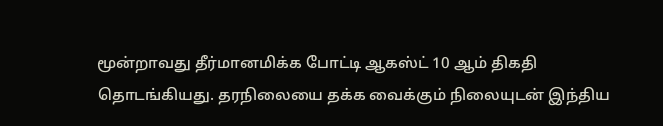மூன்றாவது தீர்மானமிக்க போட்டி ஆகஸ்ட் 10 ஆம் திகதி தொடங்கியது. தரநிலையை தக்க வைக்கும் நிலையுடன் இந்திய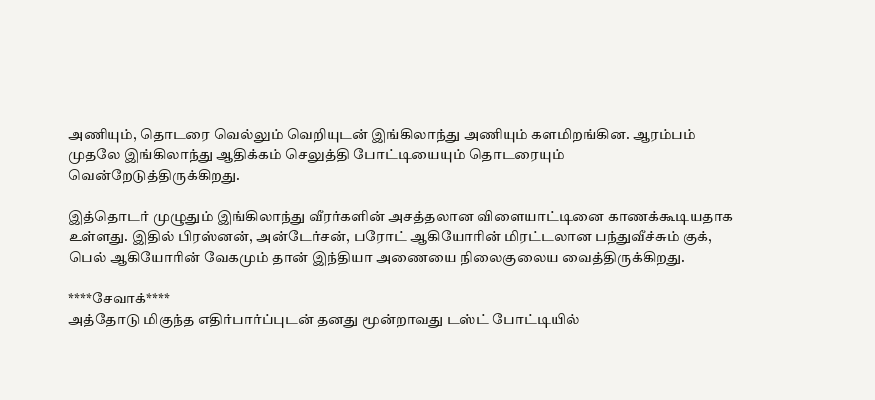அணியும், தொடரை வெல்லும் வெறியுடன் இங்கிலாந்து அணியும் களமிறங்கின. ஆரம்பம் முதலே இங்கிலாந்து ஆதிக்கம் செலுத்தி போட்டியையும் தொடரையும் வென்றேடுத்திருக்கிறது.

இத்தொடர் முழுதும் இங்கிலாந்து வீரர்களின் அசத்தலான விளையாட்டினை காணக்கூடியதாக உள்ளது. இதில் பிரஸ்னன், அன்டேர்சன், பரோட் ஆகியோரின் மிரட்டலான பந்துவீச்சும் குக், பெல் ஆகியோரின் வேகமும் தான் இந்தியா அணையை நிலைகுலைய வைத்திருக்கிறது.

****சேவாக்****
அத்தோடு மிகுந்த எதிர்பார்ப்புடன் தனது மூன்றாவது டஸ்ட் போட்டியில்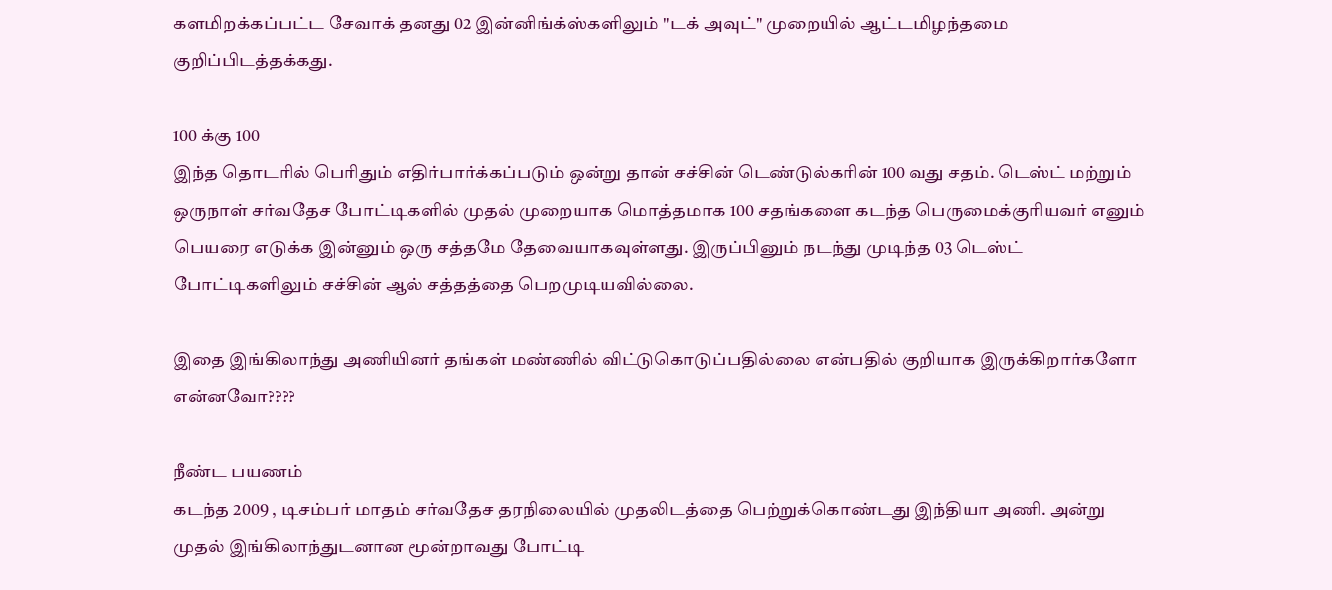களமிறக்கப்பட்ட சேவாக் தனது 02 இன்னிங்க்ஸ்களிலும் "டக் அவுட்" முறையில் ஆட்டமிழந்தமை குறிப்பிடத்தக்கது.

100 க்கு 100
இந்த தொடரில் பெரிதும் எதிர்பார்க்கப்படும் ஒன்று தான் சச்சின் டெண்டுல்கரின் 100 வது சதம். டெஸ்ட் மற்றும் ஒருநாள் சர்வதேச போட்டிகளில் முதல் முறையாக மொத்தமாக 100 சதங்களை கடந்த பெருமைக்குரியவர் எனும் பெயரை எடுக்க இன்னும் ஒரு சத்தமே தேவையாகவுள்ளது. இருப்பினும் நடந்து முடிந்த 03 டெஸ்ட் போட்டிகளிலும் சச்சின் ஆல் சத்தத்தை பெறமுடியவில்லை.

இதை இங்கிலாந்து அணியினர் தங்கள் மண்ணில் விட்டுகொடுப்பதில்லை என்பதில் குறியாக இருக்கிறார்களோ என்னவோ????

நீண்ட பயணம்
கடந்த 2009 , டிசம்பர் மாதம் சர்வதேச தரநிலையில் முதலிடத்தை பெற்றுக்கொண்டது இந்தியா அணி. அன்று முதல் இங்கிலாந்துடனான மூன்றாவது போட்டி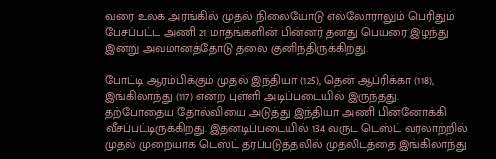வரை உலக அரங்கில் முதல் நிலையோடு எல்லோராலும் பெரிதும் பேசப்பட்ட அணி 21 மாதங்களின் பின்னர் தனது பெயரை இழந்து இன்று அவமானத்தோடு தலை குனிந்திருக்கிறது.

போட்டி ஆரம்பிக்கும் முதல் இந்தியா (125), தென் ஆப்ரிக்கா (118), இங்கிலாந்து (117) என்ற புள்ளி அடிப்படையில் இருந்தது. தற்போதைய தோல்வியை அடுத்து இந்தியா அணி பின்னோக்கி வீசப்பட்டிருக்கிறது. இதனடிப்படையில் 134 வருட டெஸ்ட் வரலாற்றில் முதல் முறையாக டெஸ்ட் தரப்படுத்தலில் முதலிடத்தை இங்கிலாந்து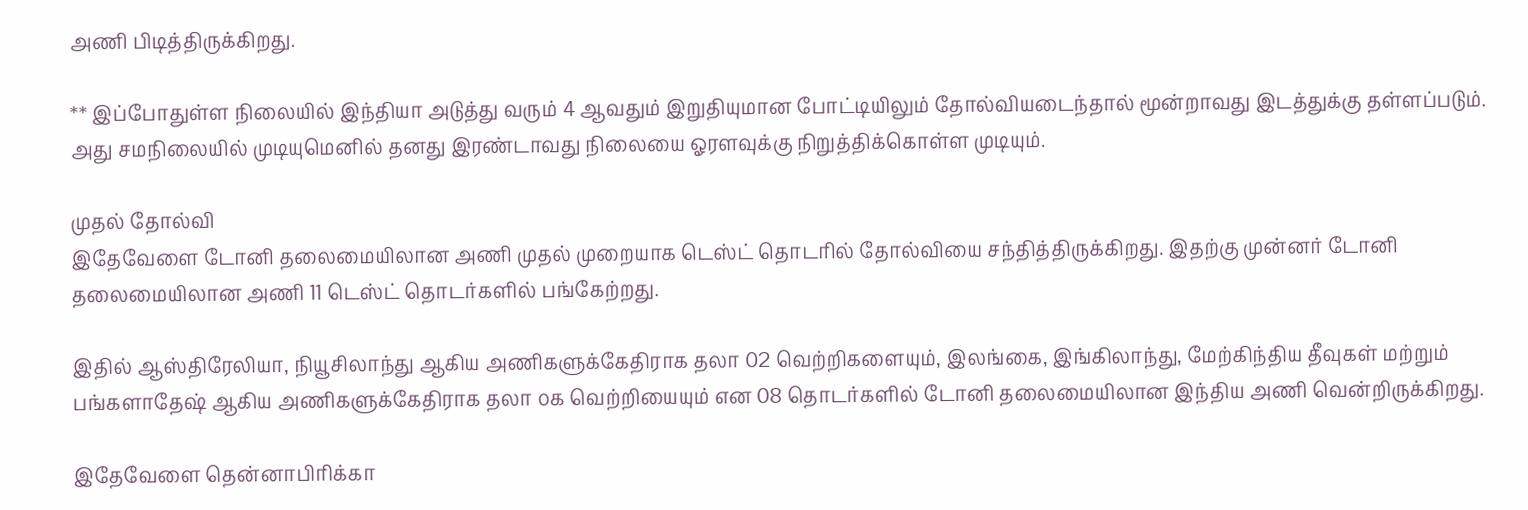அணி பிடித்திருக்கிறது.

** இப்போதுள்ள நிலையில் இந்தியா அடுத்து வரும் 4 ஆவதும் இறுதியுமான போட்டியிலும் தோல்வியடைந்தால் மூன்றாவது இடத்துக்கு தள்ளப்படும். அது சமநிலையில் முடியுமெனில் தனது இரண்டாவது நிலையை ஓரளவுக்கு நிறுத்திக்கொள்ள முடியும்.

முதல் தோல்வி
இதேவேளை டோனி தலைமையிலான அணி முதல் முறையாக டெஸ்ட் தொடரில் தோல்வியை சந்தித்திருக்கிறது. இதற்கு முன்னர் டோனி தலைமையிலான அணி 11 டெஸ்ட் தொடர்களில் பங்கேற்றது.

இதில் ஆஸ்திரேலியா, நியூசிலாந்து ஆகிய அணிகளுக்கேதிராக தலா 02 வெற்றிகளையும், இலங்கை, இங்கிலாந்து, மேற்கிந்திய தீவுகள் மற்றும் பங்களாதேஷ் ஆகிய அணிகளுக்கேதிராக தலா ௦௧ வெற்றியையும் என 08 தொடர்களில் டோனி தலைமையிலான இந்திய அணி வென்றிருக்கிறது.

இதேவேளை தென்னாபிரிக்கா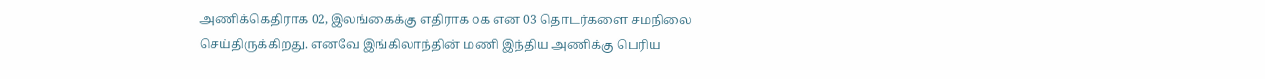அணிக்கெதிராக 02, இலங்கைக்கு எதிராக ௦௧ என 03 தொடர்களை சமநிலை செய்திருக்கிறது. எனவே இங்கிலாந்தின் மணி இந்திய அணிக்கு பெரிய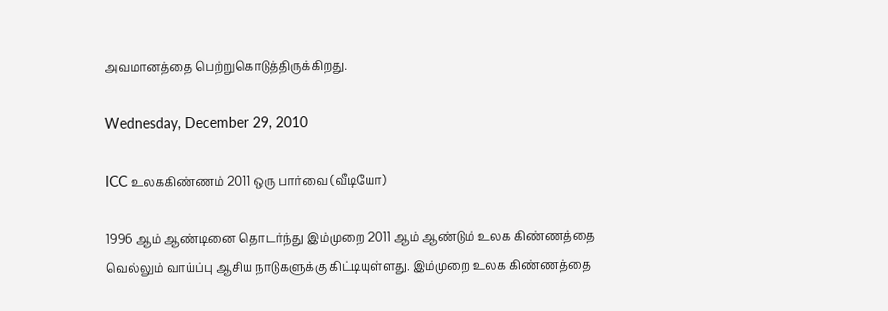அவமானத்தை பெற்றுகொடுத்திருக்கிறது.

Wednesday, December 29, 2010

ICC உலககிண்ணம் 2011 ஒரு பார்வை (வீடியோ)

1996 ஆம் ஆண்டினை தொடர்ந்து இம்முறை 2011 ஆம் ஆண்டும் உலக கிண்ணத்தை வெல்லும் வாய்ப்பு ஆசிய நாடுகளுக்கு கிட்டியுள்ளது. இம்முறை உலக கிண்ணத்தை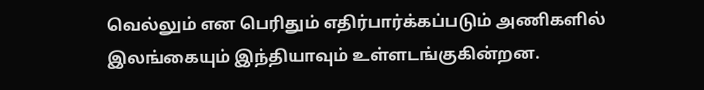வெல்லும் என பெரிதும் எதிர்பார்க்கப்படும் அணிகளில் இலங்கையும் இந்தியாவும் உள்ளடங்குகின்றன.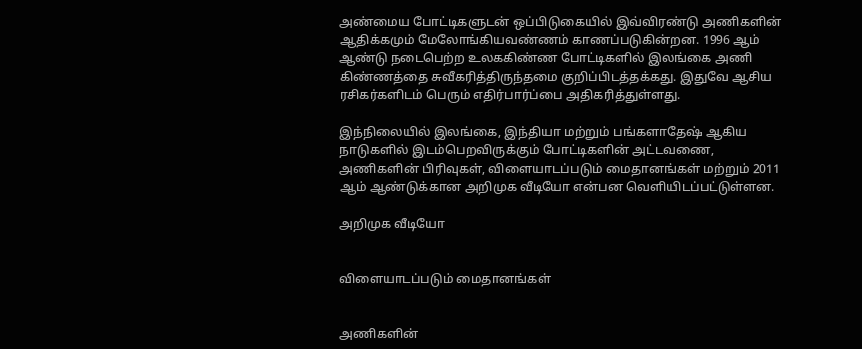அண்மைய போட்டிகளுடன் ஒப்பிடுகையில் இவ்விரண்டு அணிகளின் ஆதிக்கமும் மேலோங்கியவண்ணம் காணப்படுகின்றன. 1996 ஆம் ஆண்டு நடைபெற்ற உலககிண்ண போட்டிகளில் இலங்கை அணி கிண்ணத்தை சுவீகரித்திருந்தமை குறிப்பிடத்தக்கது. இதுவே ஆசிய ரசிகர்களிடம் பெரும் எதிர்பார்ப்பை அதிகரித்துள்ளது.

இந்நிலையில் இலங்கை, இந்தியா மற்றும் பங்களாதேஷ் ஆகிய நாடுகளில் இடம்பெறவிருக்கும் போட்டிகளின் அட்டவணை, அணிகளின் பிரிவுகள், விளையாடப்படும் மைதானங்கள் மற்றும் 2011 ஆம் ஆண்டுக்கான அறிமுக வீடியோ என்பன வெளியிடப்பட்டுள்ளன.

அறிமுக வீடியோ


விளையாடப்படும் மைதானங்கள்


அணிகளின்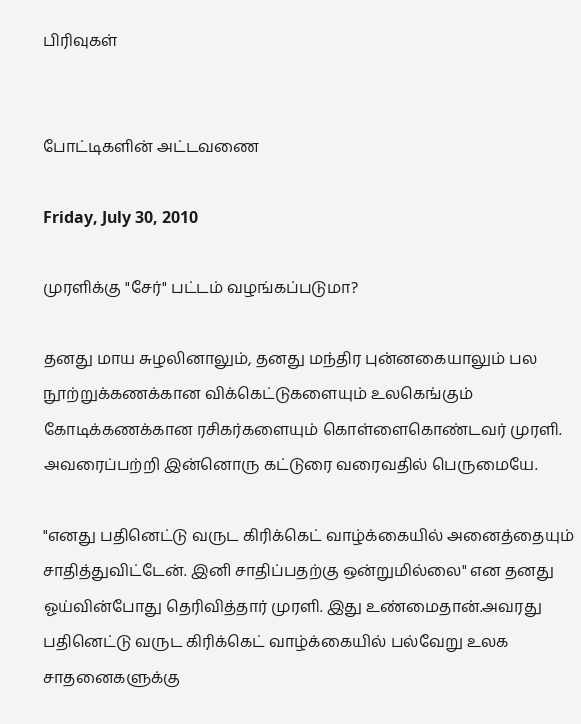பிரிவுகள்


போட்டிகளின் அட்டவணை

Friday, July 30, 2010

முரளிக்கு "சேர்" பட்டம் வழங்கப்படுமா?

தனது மாய சுழலினாலும், தனது மந்திர புன்னகையாலும் பல நூற்றுக்கணக்கான விக்கெட்டுகளையும் உலகெங்கும் கோடிக்கணக்கான ரசிகர்களையும் கொள்ளைகொண்டவர் முரளி. அவரைப்பற்றி இன்னொரு கட்டுரை வரைவதில் பெருமையே.

"எனது பதினெட்டு வருட கிரிக்கெட் வாழ்க்கையில் அனைத்தையும் சாதித்துவிட்டேன். இனி சாதிப்பதற்கு ஒன்றுமில்லை" என தனது ஓய்வின்போது தெரிவித்தார் முரளி. இது உண்மைதான்.அவரது பதினெட்டு வருட கிரிக்கெட் வாழ்க்கையில் பல்வேறு உலக சாதனைகளுக்கு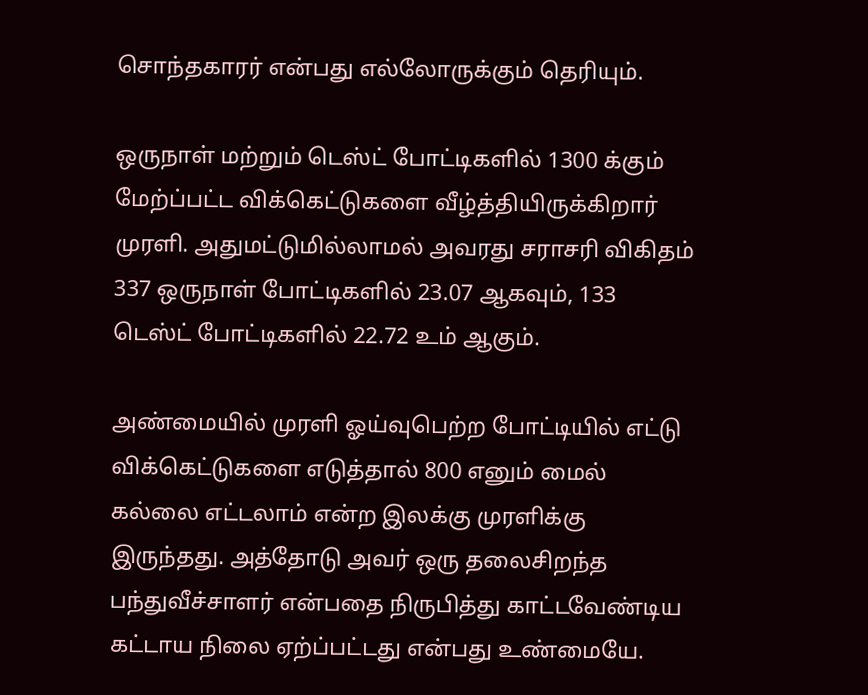சொந்தகாரர் என்பது எல்லோருக்கும் தெரியும்.

ஒருநாள் மற்றும் டெஸ்ட் போட்டிகளில் 1300 க்கும் மேற்ப்பட்ட விக்கெட்டுகளை வீழ்த்தியிருக்கிறார் முரளி. அதுமட்டுமில்லாமல் அவரது சராசரி விகிதம் 337 ஒருநாள் போட்டிகளில் 23.07 ஆகவும், 133 டெஸ்ட் போட்டிகளில் 22.72 உம் ஆகும்.

அண்மையில் முரளி ஓய்வுபெற்ற போட்டியில் எட்டு விக்கெட்டுகளை எடுத்தால் 800 எனும் மைல் கல்லை எட்டலாம் என்ற இலக்கு முரளிக்கு இருந்தது. அத்தோடு அவர் ஒரு தலைசிறந்த பந்துவீச்சாளர் என்பதை நிருபித்து காட்டவேண்டிய கட்டாய நிலை ஏற்ப்பட்டது என்பது உண்மையே.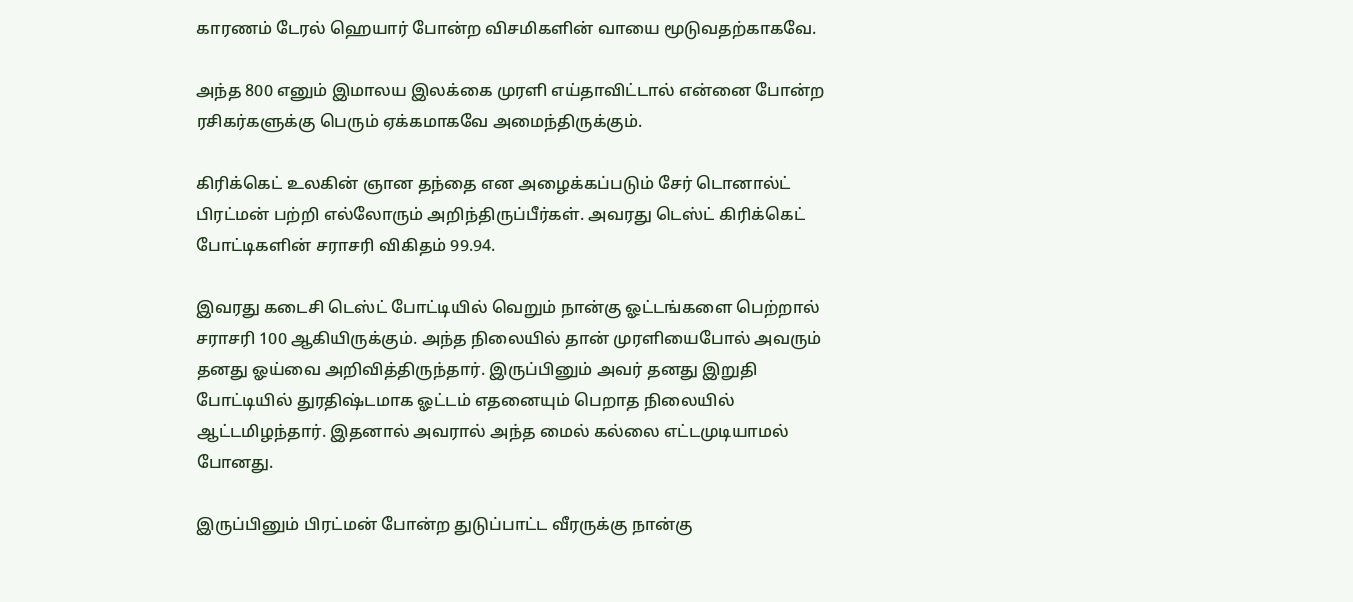காரணம் டேரல் ஹெயார் போன்ற விசமிகளின் வாயை மூடுவதற்காகவே.

அந்த 800 எனும் இமாலய இலக்கை முரளி எய்தாவிட்டால் என்னை போன்ற ரசிகர்களுக்கு பெரும் ஏக்கமாகவே அமைந்திருக்கும்.

கிரிக்கெட் உலகின் ஞான தந்தை என அழைக்கப்படும் சேர் டொனால்ட் பிரட்மன் பற்றி எல்லோரும் அறிந்திருப்பீர்கள். அவரது டெஸ்ட் கிரிக்கெட் போட்டிகளின் சராசரி விகிதம் 99.94.

இவரது கடைசி டெஸ்ட் போட்டியில் வெறும் நான்கு ஓட்டங்களை பெற்றால் சராசரி 100 ஆகியிருக்கும். அந்த நிலையில் தான் முரளியைபோல் அவரும் தனது ஓய்வை அறிவித்திருந்தார். இருப்பினும் அவர் தனது இறுதி போட்டியில் துரதிஷ்டமாக ஓட்டம் எதனையும் பெறாத நிலையில் ஆட்டமிழந்தார். இதனால் அவரால் அந்த மைல் கல்லை எட்டமுடியாமல் போனது.

இருப்பினும் பிரட்மன் போன்ற துடுப்பாட்ட வீரருக்கு நான்கு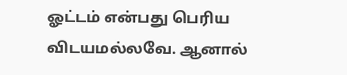ஓட்டம் என்பது பெரிய விடயமல்லவே. ஆனால்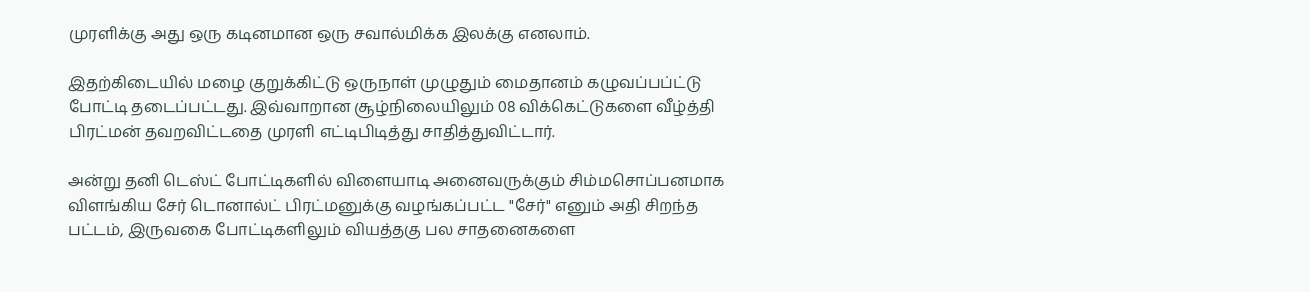முரளிக்கு அது ஒரு கடினமான ஒரு சவால்மிக்க இலக்கு எனலாம்.

இதற்கிடையில் மழை குறுக்கிட்டு ஒருநாள் முழுதும் மைதானம் கழுவப்பப்ட்டு போட்டி தடைப்பட்டது. இவ்வாறான சூழ்நிலையிலும் 08 விக்கெட்டுகளை வீழ்த்தி பிரட்மன் தவறவிட்டதை முரளி எட்டிபிடித்து சாதித்துவிட்டார்.

அன்று தனி டெஸ்ட் போட்டிகளில் விளையாடி அனைவருக்கும் சிம்மசொப்பனமாக விளங்கிய சேர் டொனால்ட் பிரட்மனுக்கு வழங்கப்பட்ட "சேர்" எனும் அதி சிறந்த பட்டம், இருவகை போட்டிகளிலும் வியத்தகு பல சாதனைகளை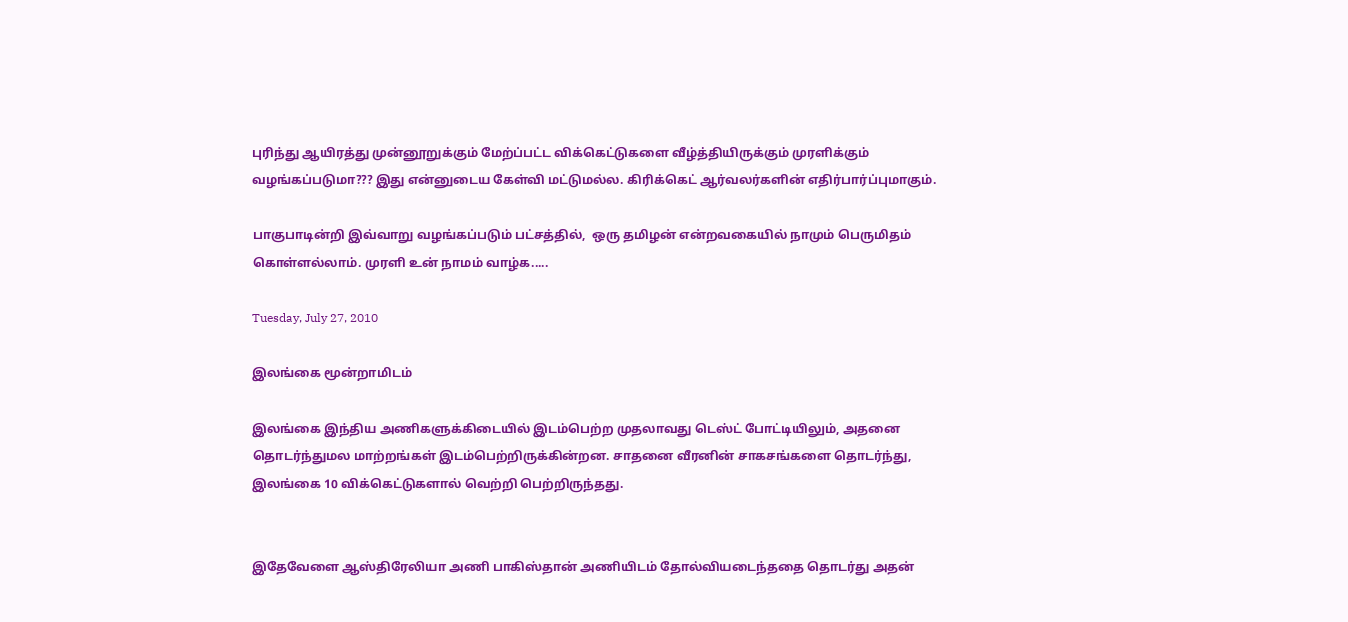புரிந்து ஆயிரத்து முன்னூறுக்கும் மேற்ப்பட்ட விக்கெட்டுகளை வீழ்த்தியிருக்கும் முரளிக்கும் வழங்கப்படுமா??? இது என்னுடைய கேள்வி மட்டுமல்ல. கிரிக்கெட் ஆர்வலர்களின் எதிர்பார்ப்புமாகும்.

பாகுபாடின்றி இவ்வாறு வழங்கப்படும் பட்சத்தில்,  ஒரு தமிழன் என்றவகையில் நாமும் பெருமிதம் கொள்ளல்லாம். முரளி உன் நாமம் வாழ்க.....

Tuesday, July 27, 2010

இலங்கை மூன்றாமிடம்

இலங்கை இந்திய அணிகளுக்கிடையில் இடம்பெற்ற முதலாவது டெஸ்ட் போட்டியிலும், அதனை தொடர்ந்துமல மாற்றங்கள் இடம்பெற்றிருக்கின்றன. சாதனை வீரனின் சாகசங்களை தொடர்ந்து, இலங்கை 10 விக்கெட்டுகளால் வெற்றி பெற்றிருந்தது.


இதேவேளை ஆஸ்திரேலியா அணி பாகிஸ்தான் அணியிடம் தோல்வியடைந்ததை தொடர்து அதன்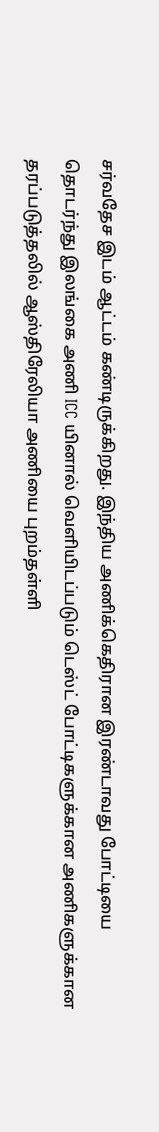சர்வதேச இடம் ஆட்டம் கண்டிருக்கிறது. இந்திய அணிக்கெதிரான இரண்டாவது போட்டியை தொடர்ந்து இலங்கை அணி ICC யினால் வெளியிடப்படும் டெஸ்ட் போட்டிகளுக்கான அணிகளுக்கான தரப்படுத்தலில் ஆஸ்திரேலியா அணியை புறம்தள்ளி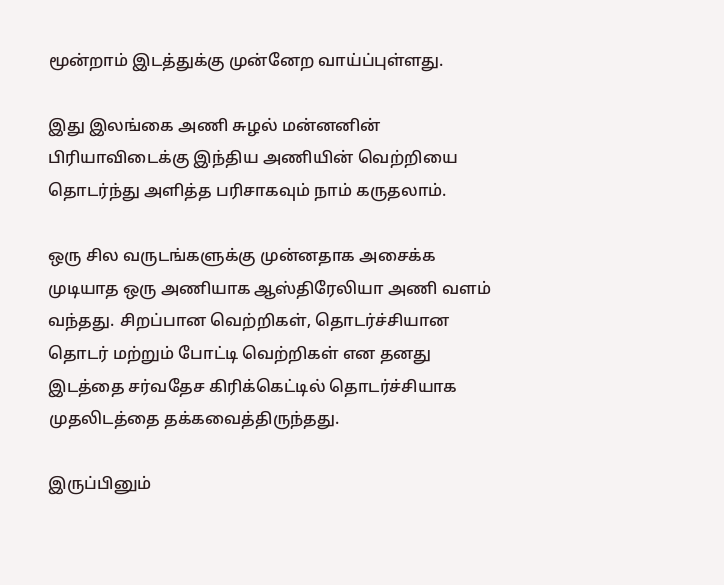மூன்றாம் இடத்துக்கு முன்னேற வாய்ப்புள்ளது.

இது இலங்கை அணி சுழல் மன்னனின் பிரியாவிடைக்கு இந்திய அணியின் வெற்றியை தொடர்ந்து அளித்த பரிசாகவும் நாம் கருதலாம்.

ஒரு சில வருடங்களுக்கு முன்னதாக அசைக்க முடியாத ஒரு அணியாக ஆஸ்திரேலியா அணி வளம் வந்தது. சிறப்பான வெற்றிகள், தொடர்ச்சியான தொடர் மற்றும் போட்டி வெற்றிகள் என தனது இடத்தை சர்வதேச கிரிக்கெட்டில் தொடர்ச்சியாக முதலிடத்தை தக்கவைத்திருந்தது.

இருப்பினும்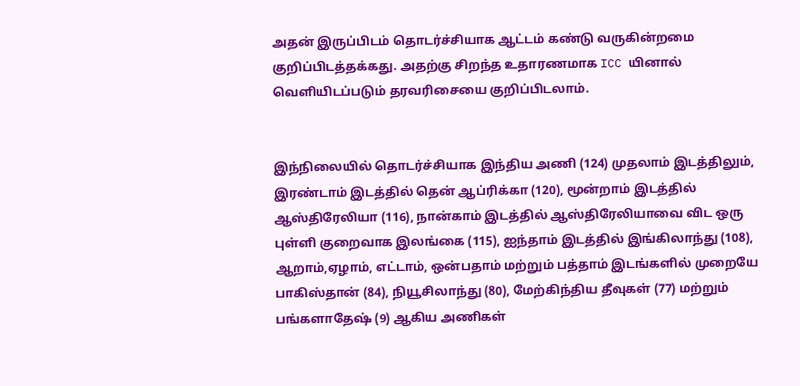அதன் இருப்பிடம் தொடர்ச்சியாக ஆட்டம் கண்டு வருகின்றமை குறிப்பிடத்தக்கது. அதற்கு சிறந்த உதாரணமாக ICC யினால் வெளியிடப்படும் தரவரிசையை குறிப்பிடலாம்.


இந்நிலையில் தொடர்ச்சியாக இந்திய அணி (124) முதலாம் இடத்திலும், இரண்டாம் இடத்தில் தென் ஆப்ரிக்கா (120), மூன்றாம் இடத்தில் ஆஸ்திரேலியா (116), நான்காம் இடத்தில் ஆஸ்திரேலியாவை விட ஒரு புள்ளி குறைவாக இலங்கை (115), ஐந்தாம் இடத்தில் இங்கிலாந்து (108), ஆறாம்,ஏழாம், எட்டாம், ஒன்பதாம் மற்றும் பத்தாம் இடங்களில் முறையே பாகிஸ்தான் (84), நியூசிலாந்து (80), மேற்கிந்திய தீவுகள் (77) மற்றும் பங்களாதேஷ் (9) ஆகிய அணிகள்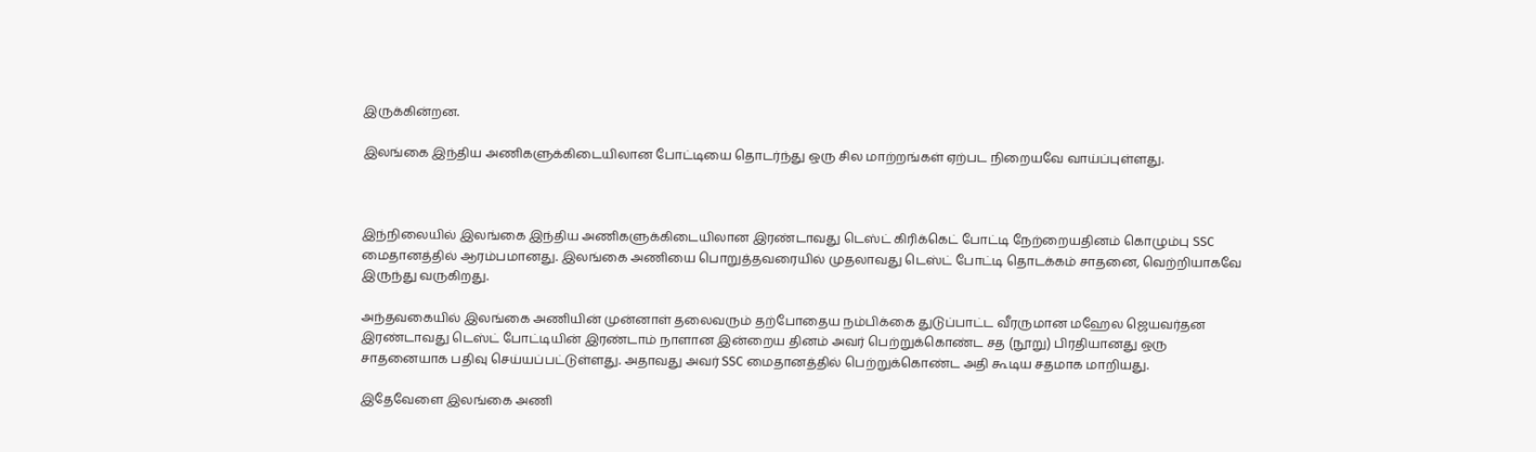இருக்கின்றன.

இலங்கை இந்திய அணிகளுக்கிடையிலான போட்டியை தொடர்ந்து ஒரு சில மாற்றங்கள் ஏற்பட நிறையவே வாய்ப்புள்ளது.



இந்நிலையில் இலங்கை இந்திய அணிகளுக்கிடையிலான இரண்டாவது டெஸ்ட் கிரிக்கெட் போட்டி நேற்றையதினம் கொழும்பு SSC மைதானத்தில் ஆரம்பமானது. இலங்கை அணியை பொறுத்தவரையில் முதலாவது டெஸ்ட் போட்டி தொடக்கம் சாதனை, வெற்றியாகவே இருந்து வருகிறது.

அந்தவகையில் இலங்கை அணியின் முன்னாள் தலைவரும் தற்போதைய நம்பிக்கை துடுப்பாட்ட வீரருமான மஹேல ஜெயவர்தன இரண்டாவது டெஸ்ட் போட்டியின் இரண்டாம் நாளான இன்றைய தினம் அவர் பெற்றுக்கொண்ட சத (நூறு) பிரதியானது ஒரு சாதனையாக பதிவு செய்யப்பட்டுள்ளது. அதாவது அவர் SSC மைதானத்தில் பெற்றுக்கொண்ட அதி கூடிய சதமாக மாறியது.

இதேவேளை இலங்கை அணி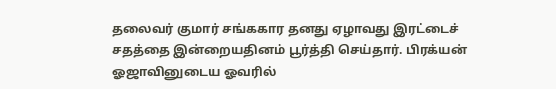தலைவர் குமார் சங்ககார தனது ஏழாவது இரட்டைச் சதத்தை இன்றையதினம் பூர்த்தி செய்தார். பிரக்யன் ஓஜாவினுடைய ஓவரில்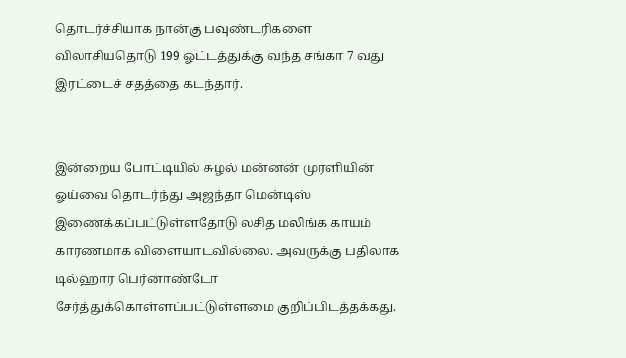தொடர்ச்சியாக நான்கு பவுண்டரிகளை விலாசியதொடு 199 ஓட்டத்துக்கு வந்த சங்கா 7 வது இரட்டைச் சதத்தை கடந்தார்.


இன்றைய போட்டியில் சுழல் மன்னன் முரளியின் ஓய்வை தொடர்ந்து அஜந்தா மென்டிஸ் இணைக்கப்பட்டுள்ளதோடு லசித மலிங்க காயம் காரணமாக விளையாடவில்லை. அவருக்கு பதிலாக டில்ஹார பெர்னாண்டோ சேர்த்துக்கொள்ளப்பட்டுள்ளமை குறிப்பிடத்தக்கது.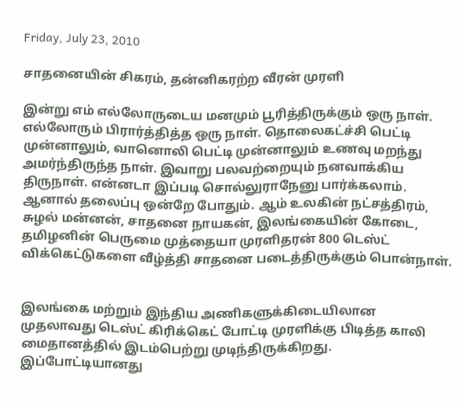Friday, July 23, 2010

சாதனையின் சிகரம், தன்னிகரற்ற வீரன் முரளி

இன்று எம் எல்லோருடைய மனமும் பூரித்திருக்கும் ஒரு நாள். எல்லோரும் பிரார்த்தித்த ஒரு நாள். தொலைகட்ச்சி பெட்டி முன்னாலும், வானொலி பெட்டி முன்னாலும் உணவு மறந்து அமர்ந்திருந்த நாள். இவாறு பலவற்றையும் நனவாக்கிய திருநாள். என்னடா இப்படி சொல்லுராநேனு பார்க்கலாம். ஆனால் தலைப்பு ஒன்றே போதும். ஆம் உலகின் நட்சத்திரம், சுழல் மன்னன், சாதனை நாயகன், இலங்கையின் கோடை, தமிழனின் பெருமை முத்தையா முரளிதரன் 800 டெஸ்ட் விக்கெட்டுகளை வீழ்த்தி சாதனை படைத்திருக்கும் பொன்நாள்.


இலங்கை மற்றும் இந்திய அணிகளுக்கிடையிலான முதலாவது டெஸ்ட் கிரிக்கெட் போட்டி முரளிக்கு பிடித்த காலி மைதானத்தில் இடம்பெற்று முடிந்திருக்கிறது. இப்போட்டியானது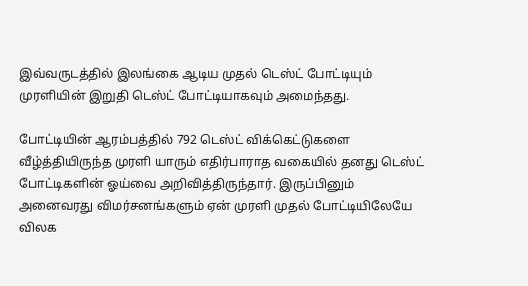இவ்வருடத்தில் இலங்கை ஆடிய முதல் டெஸ்ட் போட்டியும் முரளியின் இறுதி டெஸ்ட் போட்டியாகவும் அமைந்தது.

போட்டியின் ஆரம்பத்தில் 792 டெஸ்ட் விக்கெட்டுகளை வீழ்த்தியிருந்த முரளி யாரும் எதிர்பாராத வகையில் தனது டெஸ்ட் போட்டிகளின் ஓய்வை அறிவித்திருந்தார். இருப்பினும் அனைவரது விமர்சனங்களும் ஏன் முரளி முதல் போட்டியிலேயே விலக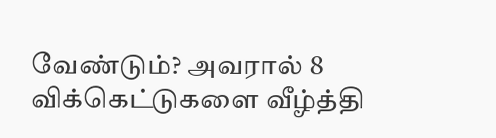வேண்டும்? அவரால் 8 விக்கெட்டுகளை வீழ்த்தி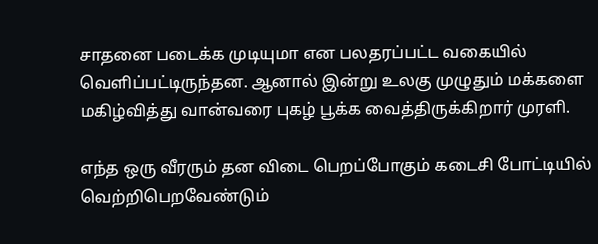சாதனை படைக்க முடியுமா என பலதரப்பட்ட வகையில் வெளிப்பட்டிருந்தன. ஆனால் இன்று உலகு முழுதும் மக்களை மகிழ்வித்து வான்வரை புகழ் பூக்க வைத்திருக்கிறார் முரளி.

எந்த ஒரு வீரரும் தன விடை பெறப்போகும் கடைசி போட்டியில் வெற்றிபெறவேண்டும்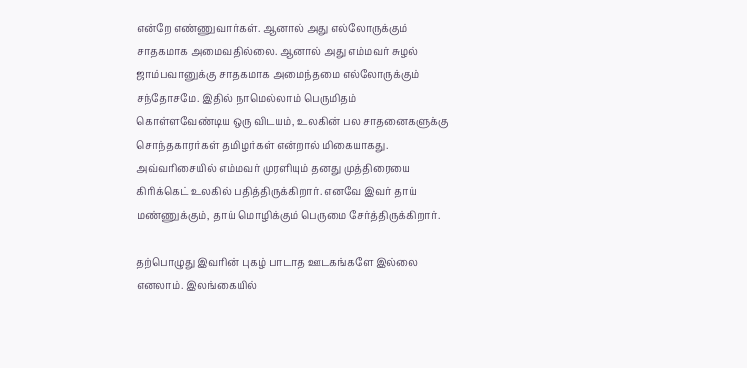என்றே எண்ணுவார்கள். ஆனால் அது எல்லோருக்கும் சாதகமாக அமைவதில்லை. ஆனால் அது எம்மவர் சுழல் ஜாம்பவானுக்கு சாதகமாக அமைந்தமை எல்லோருக்கும் சந்தோசமே. இதில் நாமெல்லாம் பெருமிதம் கொள்ளவேண்டிய ஒரு விடயம், உலகின் பல சாதனைகளுக்கு சொந்தகாரர்கள் தமிழர்கள் என்றால் மிகையாகது. அவ்வரிசையில் எம்மவர் முரளியும் தனது முத்திரையை கிரிக்கெட் உலகில் பதித்திருக்கிறார். எனவே இவர் தாய் மண்ணுக்கும், தாய் மொழிக்கும் பெருமை சேர்த்திருக்கிறார்.

தற்பொழுது இவரின் புகழ் பாடாத ஊடகங்களே இல்லை எனலாம். இலங்கையில்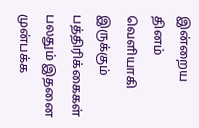இன்றைய தினம் வெளியாகி இருக்கும் பத்திரிக்கைகள் பலதும் இதனை முன்பக்க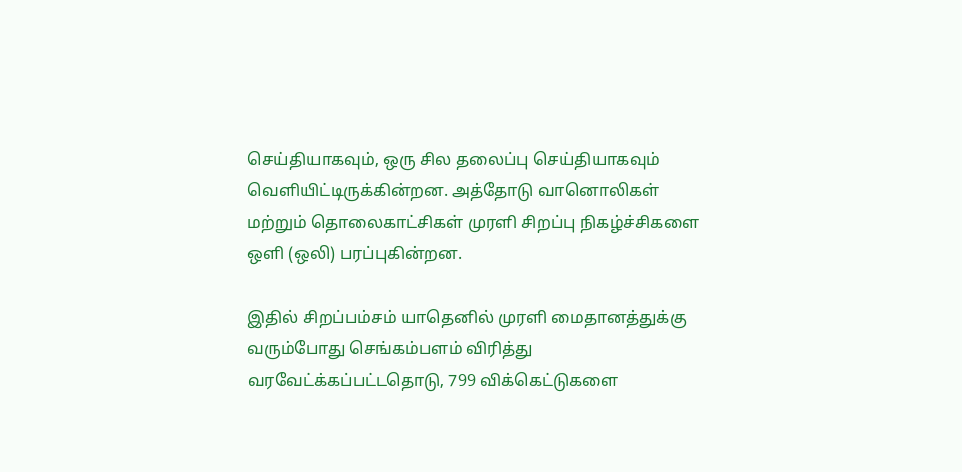செய்தியாகவும், ஒரு சில தலைப்பு செய்தியாகவும் வெளியிட்டிருக்கின்றன. அத்தோடு வானொலிகள் மற்றும் தொலைகாட்சிகள் முரளி சிறப்பு நிகழ்ச்சிகளை ஒளி (ஒலி) பரப்புகின்றன.

இதில் சிறப்பம்சம் யாதெனில் முரளி மைதானத்துக்கு வரும்போது செங்கம்பளம் விரித்து வரவேட்க்கப்பட்டதொடு, 799 விக்கெட்டுகளை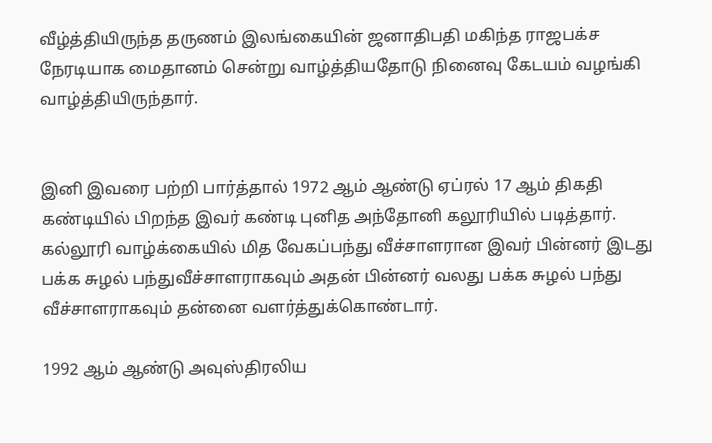வீழ்த்தியிருந்த தருணம் இலங்கையின் ஜனாதிபதி மகிந்த ராஜபக்ச நேரடியாக மைதானம் சென்று வாழ்த்தியதோடு நினைவு கேடயம் வழங்கி வாழ்த்தியிருந்தார்.


இனி இவரை பற்றி பார்த்தால் 1972 ஆம் ஆண்டு ஏப்ரல் 17 ஆம் திகதி கண்டியில் பிறந்த இவர் கண்டி புனித அந்தோனி கலூரியில் படித்தார். கல்லூரி வாழ்க்கையில் மித வேகப்பந்து வீச்சாளரான இவர் பின்னர் இடது பக்க சுழல் பந்துவீச்சாளராகவும் அதன் பின்னர் வலது பக்க சுழல் பந்து வீச்சாளராகவும் தன்னை வளர்த்துக்கொண்டார்.

1992 ஆம் ஆண்டு அவுஸ்திரலிய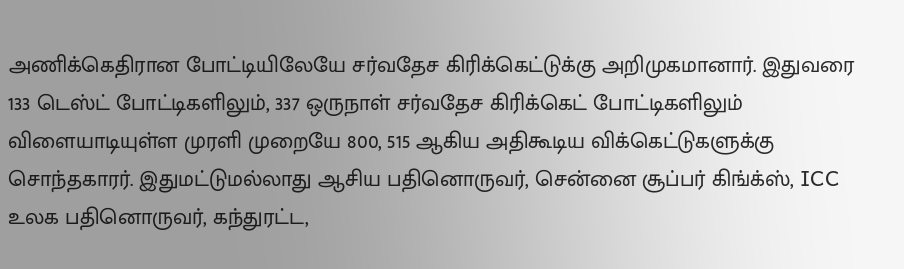அணிக்கெதிரான போட்டியிலேயே சர்வதேச கிரிக்கெட்டுக்கு அறிமுகமானார். இதுவரை 133 டெஸ்ட் போட்டிகளிலும், 337 ஒருநாள் சர்வதேச கிரிக்கெட் போட்டிகளிலும் விளையாடியுள்ள முரளி முறையே 800, 515 ஆகிய அதிகூடிய விக்கெட்டுகளுக்கு சொந்தகாரர். இதுமட்டுமல்லாது ஆசிய பதினொருவர், சென்னை சூப்பர் கிங்க்ஸ், ICC உலக பதினொருவர், கந்துரட்ட,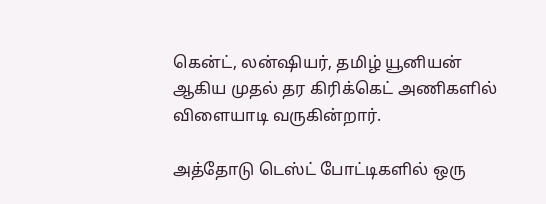கென்ட், லன்ஷியர், தமிழ் யூனியன் ஆகிய முதல் தர கிரிக்கெட் அணிகளில் விளையாடி வருகின்றார்.

அத்தோடு டெஸ்ட் போட்டிகளில் ஒரு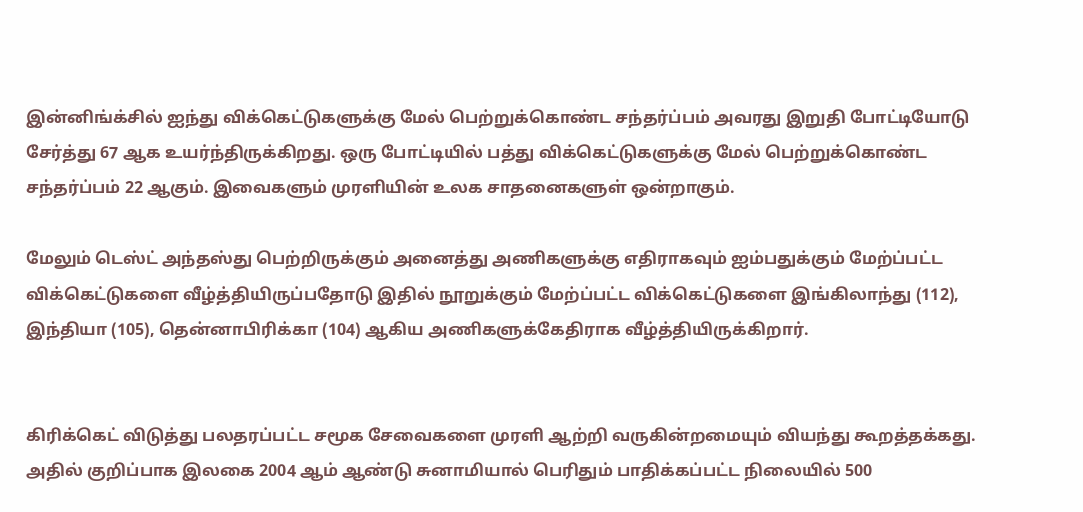இன்னிங்க்சில் ஐந்து விக்கெட்டுகளுக்கு மேல் பெற்றுக்கொண்ட சந்தர்ப்பம் அவரது இறுதி போட்டியோடு சேர்த்து 67 ஆக உயர்ந்திருக்கிறது. ஒரு போட்டியில் பத்து விக்கெட்டுகளுக்கு மேல் பெற்றுக்கொண்ட சந்தர்ப்பம் 22 ஆகும். இவைகளும் முரளியின் உலக சாதனைகளுள் ஒன்றாகும்.

மேலும் டெஸ்ட் அந்தஸ்து பெற்றிருக்கும் அனைத்து அணிகளுக்கு எதிராகவும் ஐம்பதுக்கும் மேற்ப்பட்ட விக்கெட்டுகளை வீழ்த்தியிருப்பதோடு இதில் நூறுக்கும் மேற்ப்பட்ட விக்கெட்டுகளை இங்கிலாந்து (112), இந்தியா (105), தென்னாபிரிக்கா (104) ஆகிய அணிகளுக்கேதிராக வீழ்த்தியிருக்கிறார்.


கிரிக்கெட் விடுத்து பலதரப்பட்ட சமூக சேவைகளை முரளி ஆற்றி வருகின்றமையும் வியந்து கூறத்தக்கது. அதில் குறிப்பாக இலகை 2004 ஆம் ஆண்டு சுனாமியால் பெரிதும் பாதிக்கப்பட்ட நிலையில் 500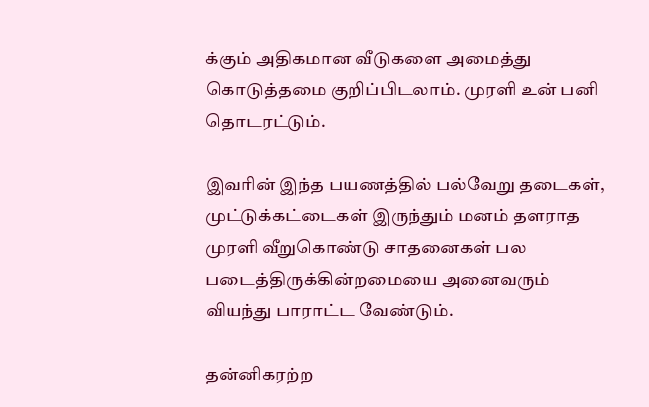க்கும் அதிகமான வீடுகளை அமைத்து கொடுத்தமை குறிப்பிடலாம். முரளி உன் பனி தொடரட்டும்.

இவரின் இந்த பயணத்தில் பல்வேறு தடைகள், முட்டுக்கட்டைகள் இருந்தும் மனம் தளராத முரளி வீறுகொண்டு சாதனைகள் பல படைத்திருக்கின்றமையை அனைவரும் வியந்து பாராட்ட வேண்டும்.

தன்னிகரற்ற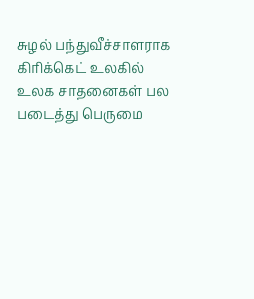சுழல் பந்துவீச்சாளராக கிரிக்கெட் உலகில் உலக சாதனைகள் பல படைத்து பெருமை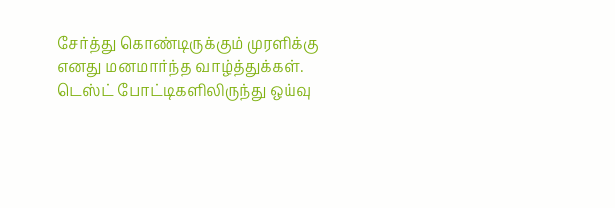சேர்த்து கொண்டிருக்கும் முரளிக்கு எனது மனமார்ந்த வாழ்த்துக்கள். டெஸ்ட் போட்டிகளிலிருந்து ஒய்வு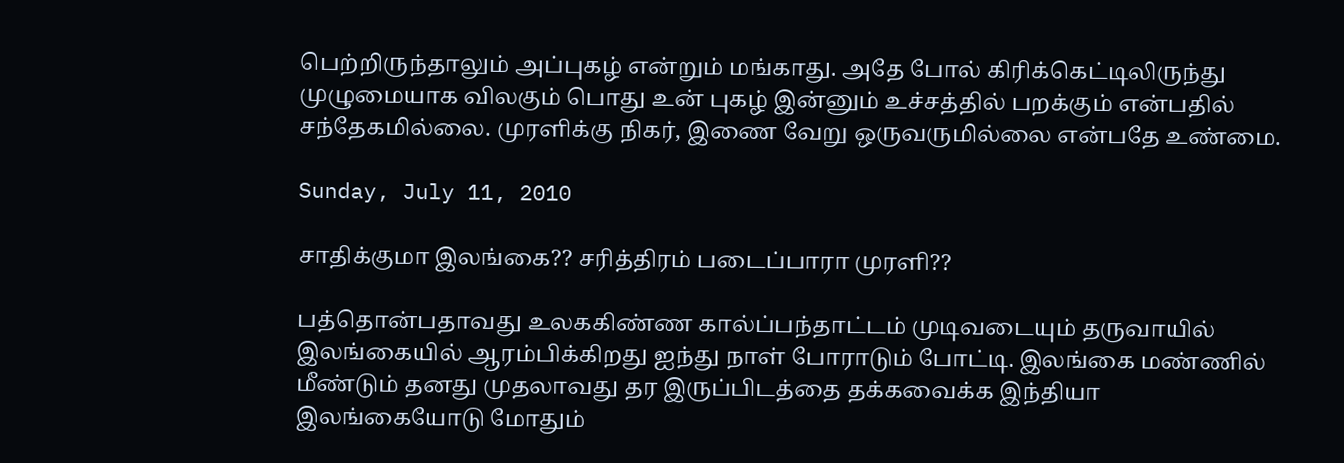பெற்றிருந்தாலும் அப்புகழ் என்றும் மங்காது. அதே போல் கிரிக்கெட்டிலிருந்து முழுமையாக விலகும் பொது உன் புகழ் இன்னும் உச்சத்தில் பறக்கும் என்பதில் சந்தேகமில்லை. முரளிக்கு நிகர், இணை வேறு ஒருவருமில்லை என்பதே உண்மை.

Sunday, July 11, 2010

சாதிக்குமா இலங்கை?? சரித்திரம் படைப்பாரா முரளி??

பத்தொன்பதாவது உலககிண்ண கால்ப்பந்தாட்டம் முடிவடையும் தருவாயில் இலங்கையில் ஆரம்பிக்கிறது ஐந்து நாள் போராடும் போட்டி. இலங்கை மண்ணில் மீண்டும் தனது முதலாவது தர இருப்பிடத்தை தக்கவைக்க இந்தியா இலங்கையோடு மோதும்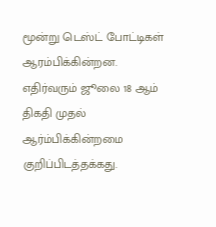மூன்று டெஸ்ட் போட்டிகள் ஆரம்பிக்கின்றன. எதிர்வரும் ஜூலை 18 ஆம் திகதி முதல் ஆர்ம்பிக்கின்றமை குறிப்பிடத்தக்கது.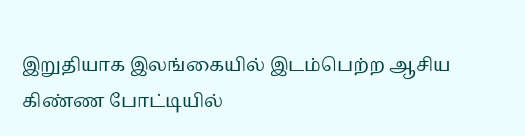இறுதியாக இலங்கையில் இடம்பெற்ற ஆசிய கிண்ண போட்டியில்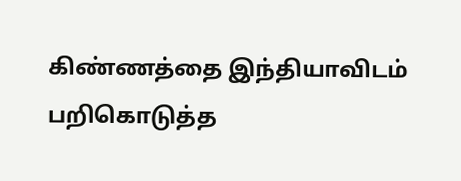கிண்ணத்தை இந்தியாவிடம் பறிகொடுத்த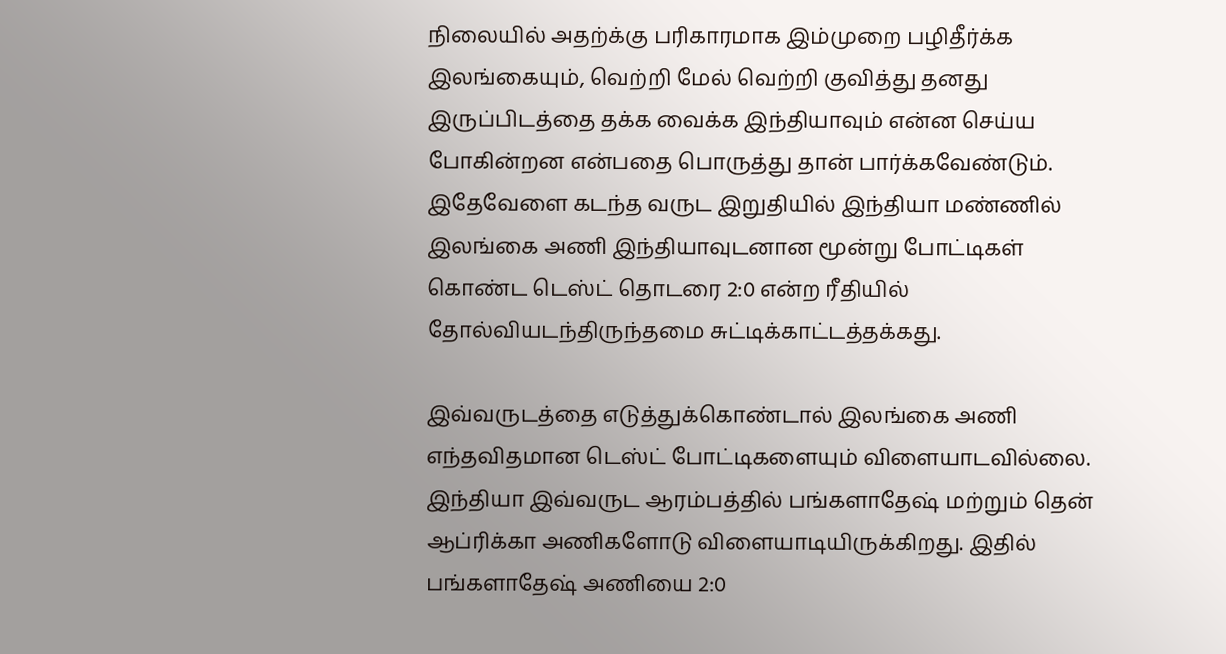நிலையில் அதற்க்கு பரிகாரமாக இம்முறை பழிதீர்க்க இலங்கையும், வெற்றி மேல் வெற்றி குவித்து தனது இருப்பிடத்தை தக்க வைக்க இந்தியாவும் என்ன செய்ய போகின்றன என்பதை பொருத்து தான் பார்க்கவேண்டும். இதேவேளை கடந்த வருட இறுதியில் இந்தியா மண்ணில் இலங்கை அணி இந்தியாவுடனான மூன்று போட்டிகள் கொண்ட டெஸ்ட் தொடரை 2:0 என்ற ரீதியில் தோல்வியடந்திருந்தமை சுட்டிக்காட்டத்தக்கது.

இவ்வருடத்தை எடுத்துக்கொண்டால் இலங்கை அணி எந்தவிதமான டெஸ்ட் போட்டிகளையும் விளையாடவில்லை. இந்தியா இவ்வருட ஆரம்பத்தில் பங்களாதேஷ் மற்றும் தென் ஆப்ரிக்கா அணிகளோடு விளையாடியிருக்கிறது. இதில் பங்களாதேஷ் அணியை 2:0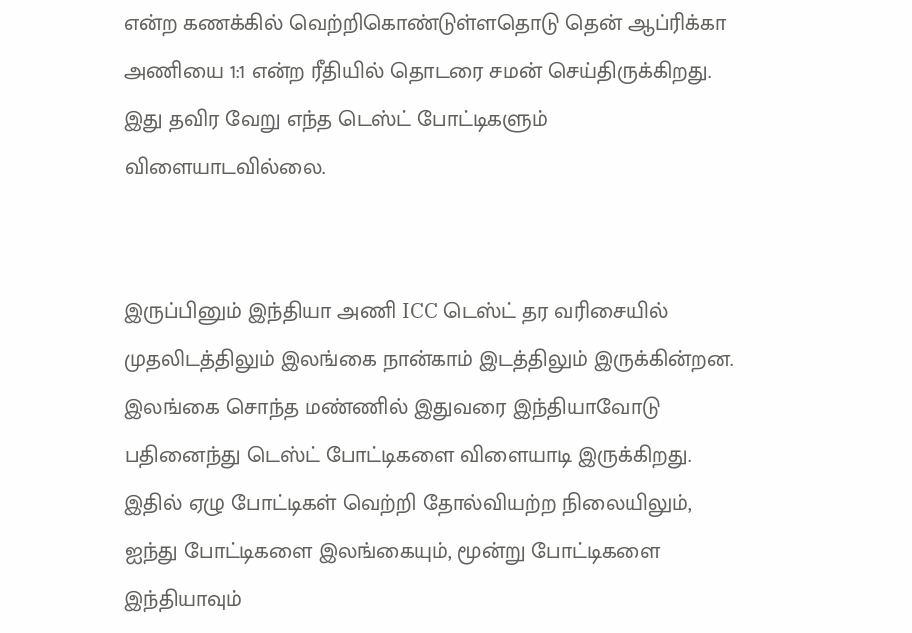என்ற கணக்கில் வெற்றிகொண்டுள்ளதொடு தென் ஆப்ரிக்கா அணியை 1:1 என்ற ரீதியில் தொடரை சமன் செய்திருக்கிறது. இது தவிர வேறு எந்த டெஸ்ட் போட்டிகளும் விளையாடவில்லை.


இருப்பினும் இந்தியா அணி ICC டெஸ்ட் தர வரிசையில் முதலிடத்திலும் இலங்கை நான்காம் இடத்திலும் இருக்கின்றன. இலங்கை சொந்த மண்ணில் இதுவரை இந்தியாவோடு பதினைந்து டெஸ்ட் போட்டிகளை விளையாடி இருக்கிறது. இதில் ஏழு போட்டிகள் வெற்றி தோல்வியற்ற நிலையிலும், ஐந்து போட்டிகளை இலங்கையும், மூன்று போட்டிகளை இந்தியாவும்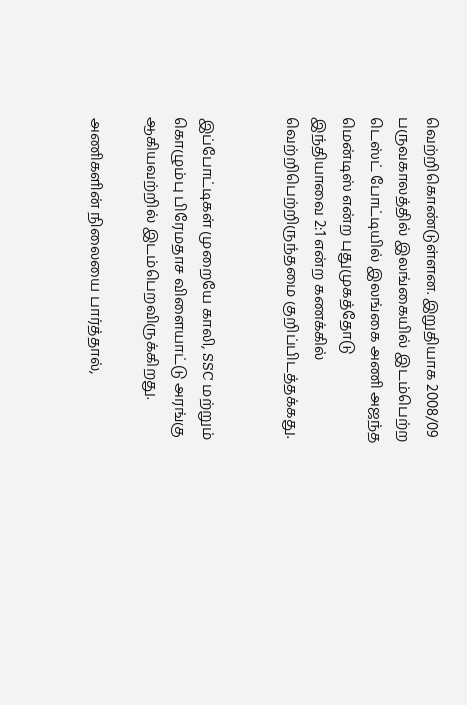வெற்றிகொண்டுள்ளன. இறுதியாக 2008/09 பருவகாலத்தில் இலங்கையில் இடம்பெற்ற டெஸ்ட் போட்டியில் இலங்கை அணி அஜந்த மென்டிஸ் என்ற புதுமுகத்தோடு இந்தியாவை 2:1 என்ற கணக்கில் வெற்றிபெற்றிருந்தமை குறிப்பிடத்தக்கது.


இப்போட்டிகள் முறையே காலி, SSC மற்றும் கொழும்பு பிரேமதாச விளையாட்டு அரங்கு ஆகியவற்றில் இடம்பெறவிருக்கிறது.

அணிகளின் நிலையை பார்த்தால்,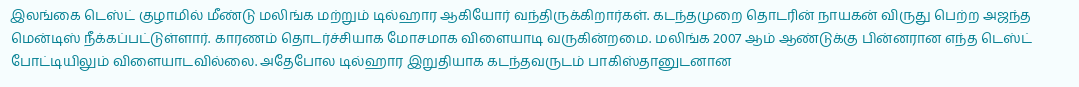இலங்கை டெஸ்ட் குழாமில் மீண்டு மலிங்க மற்றும் டில்ஹார ஆகியோர் வந்திருக்கிறார்கள். கடந்தமுறை தொடரின் நாயகன் விருது பெற்ற அஜந்த மென்டிஸ் நீக்கப்பட்டுள்ளார். காரணம் தொடர்ச்சியாக மோசமாக விளையாடி வருகின்றமை. மலிங்க 2007 ஆம் ஆண்டுக்கு பின்னரான எந்த டெஸ்ட் போட்டியிலும் விளையாடவில்லை. அதேபோல டில்ஹார இறுதியாக கடந்தவருடம் பாகிஸ்தானுடனான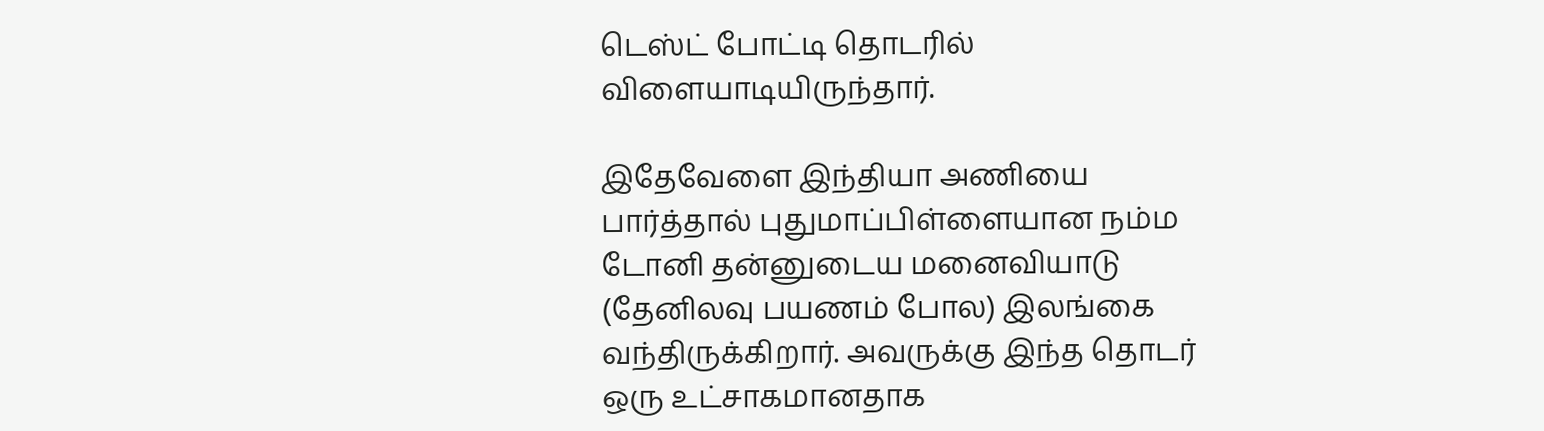டெஸ்ட் போட்டி தொடரில் விளையாடியிருந்தார்.

இதேவேளை இந்தியா அணியை பார்த்தால் புதுமாப்பிள்ளையான நம்ம டோனி தன்னுடைய மனைவியாடு (தேனிலவு பயணம் போல) இலங்கை வந்திருக்கிறார். அவருக்கு இந்த தொடர் ஒரு உட்சாகமானதாக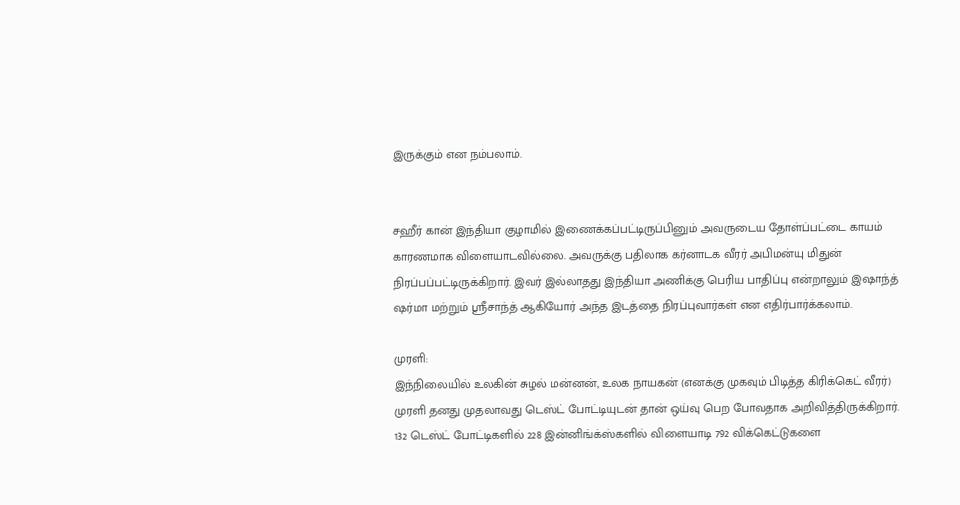இருக்கும் என நம்பலாம்.


சஹீர் கான் இந்தியா குழாமில் இணைக்கப்பட்டிருப்பினும் அவருடைய தோள்ப்பட்டை காயம் காரணமாக விளையாடவில்லை. அவருக்கு பதிலாக கர்னாடக வீரர் அபிமன்யு மிதுன் நிரப்பப்பட்டிருக்கிறார். இவர் இல்லாதது இந்தியா அணிக்கு பெரிய பாதிப்பு என்றாலும் இஷாந்த் ஷர்மா மற்றும் ஸ்ரீசாந்த் ஆகியோர் அந்த இடத்தை நிரப்புவார்கள் என எதிர்பார்க்கலாம்.

முரளி:
இந்நிலையில் உலகின் சுழல் மன்னன், உலக நாயகன் (எனக்கு முகவும் பிடித்த கிரிக்கெட் வீரர்) முரளி தனது முதலாவது டெஸ்ட் போட்டியுடன் தான் ஒய்வு பெற போவதாக அறிவித்திருக்கிறார். 132 டெஸ்ட் போட்டிகளில் 228 இன்னிங்க்ஸ்களில் விளையாடி 792 விக்கெட்டுகளை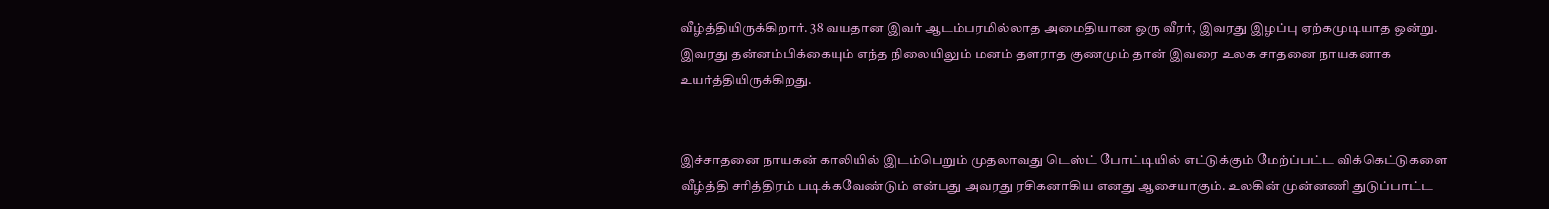வீழ்த்தியிருக்கிறார். 38 வயதான இவர் ஆடம்பரமில்லாத அமைதியான ஒரு வீரர், இவரது இழப்பு ஏற்கமுடியாத ஒன்று. இவரது தன்னம்பிக்கையும் எந்த நிலையிலும் மனம் தளராத குணமும் தான் இவரை உலக சாதனை நாயகனாக உயர்த்தியிருக்கிறது.


இச்சாதனை நாயகன் காலியில் இடம்பெறும் முதலாவது டெஸ்ட் போட்டியில் எட்டுக்கும் மேற்ப்பட்ட விக்கெட்டுகளை வீழ்த்தி சரித்திரம் படிக்கவேண்டும் என்பது அவரது ரசிகனாகிய எனது ஆசையாகும். உலகின் முன்னணி துடுப்பாட்ட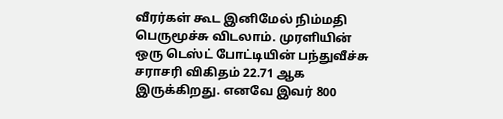வீரர்கள் கூட இனிமேல் நிம்மதி பெருமூச்சு விடலாம். முரளியின் ஒரு டெஸ்ட் போட்டியின் பந்துவீச்சு சராசரி விகிதம் 22.71 ஆக இருக்கிறது. எனவே இவர் 800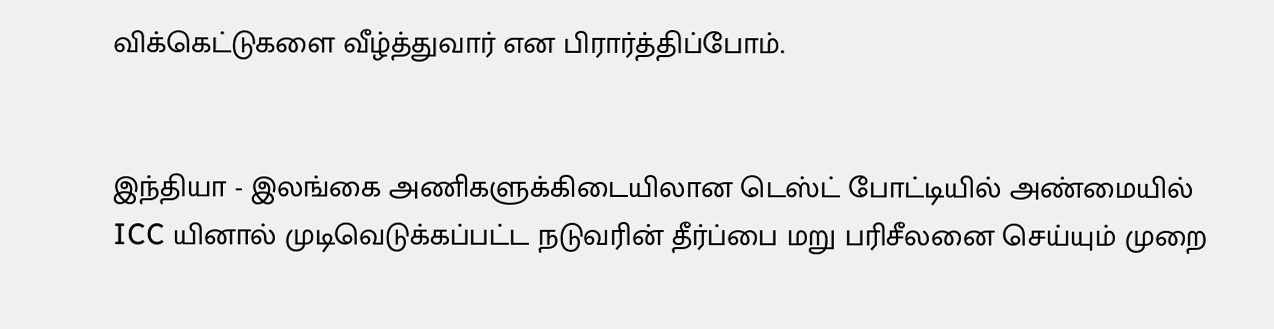விக்கெட்டுகளை வீழ்த்துவார் என பிரார்த்திப்போம்.


இந்தியா - இலங்கை அணிகளுக்கிடையிலான டெஸ்ட் போட்டியில் அண்மையில் ICC யினால் முடிவெடுக்கப்பட்ட நடுவரின் தீர்ப்பை மறு பரிசீலனை செய்யும் முறை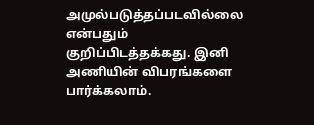அமுல்படுத்தப்படவில்லை என்பதும் குறிப்பிடத்தக்கது. இனி அணியின் விபரங்களை பார்க்கலாம்.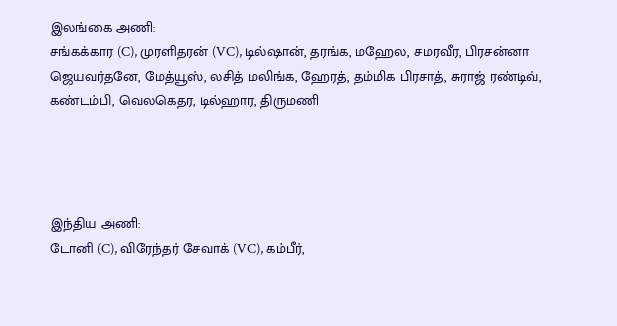இலங்கை அணி:
சங்கக்கார (C), முரளிதரன் (VC), டில்ஷான், தரங்க, மஹேல, சமரவீர, பிரசன்னா ஜெயவர்தனே, மேத்யூஸ், லசித் மலிங்க, ஹேரத், தம்மிக பிரசாத், சுராஜ் ரண்டிவ், கண்டம்பி, வெலகெதர, டில்ஹார, திருமணி




இந்திய அணி:
டோனி (C), விரேந்தர் சேவாக் (VC), கம்பீர்,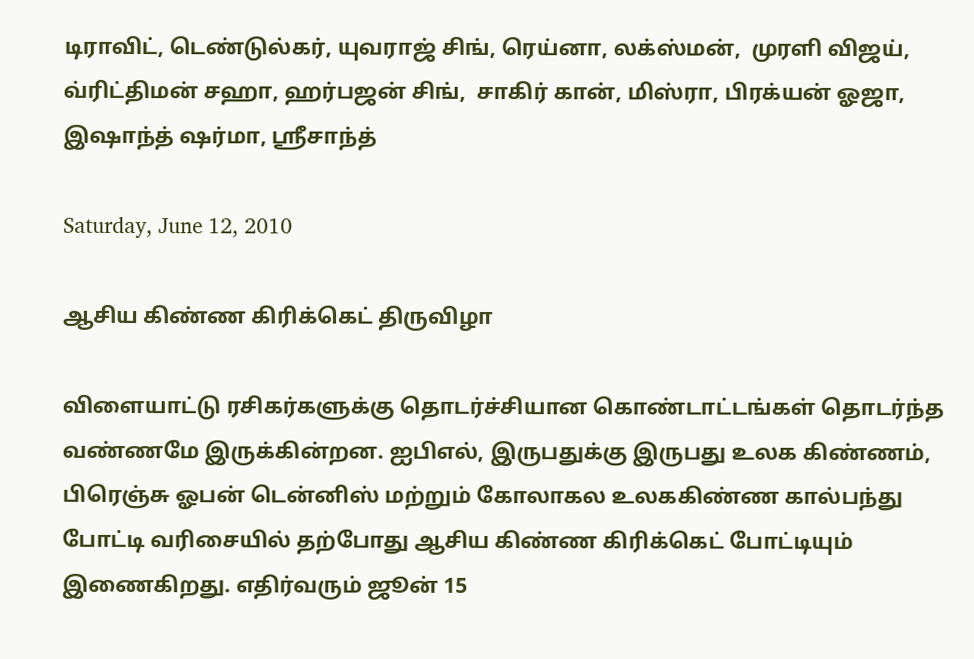டிராவிட், டெண்டுல்கர், யுவராஜ் சிங், ரெய்னா, லக்ஸ்மன்,  முரளி விஜய், வ்ரிட்திமன் சஹா, ஹர்பஜன் சிங்,  சாகிர் கான், மிஸ்ரா, பிரக்யன் ஓஜா, இஷாந்த் ஷர்மா, ஸ்ரீசாந்த்

Saturday, June 12, 2010

ஆசிய கிண்ண கிரிக்கெட் திருவிழா

விளையாட்டு ரசிகர்களுக்கு தொடர்ச்சியான கொண்டாட்டங்கள் தொடர்ந்த வண்ணமே இருக்கின்றன. ஐபிஎல், இருபதுக்கு இருபது உலக கிண்ணம், பிரெஞ்சு ஓபன் டென்னிஸ் மற்றும் கோலாகல உலககிண்ண கால்பந்து போட்டி வரிசையில் தற்போது ஆசிய கிண்ண கிரிக்கெட் போட்டியும் இணைகிறது. எதிர்வரும் ஜூன் 15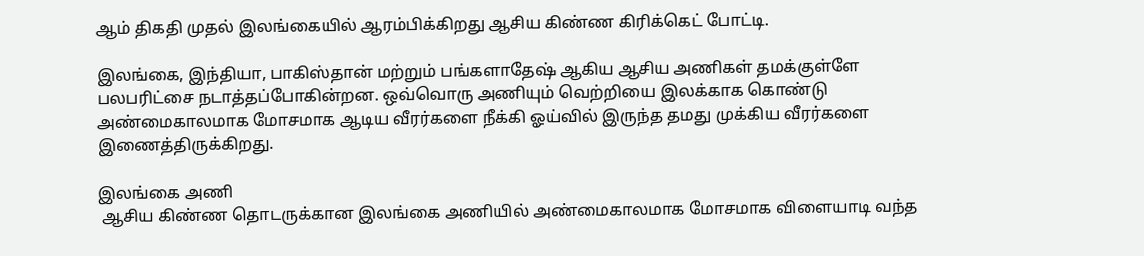ஆம் திகதி முதல் இலங்கையில் ஆரம்பிக்கிறது ஆசிய கிண்ண கிரிக்கெட் போட்டி.

இலங்கை, இந்தியா, பாகிஸ்தான் மற்றும் பங்களாதேஷ் ஆகிய ஆசிய அணிகள் தமக்குள்ளே பலபரிட்சை நடாத்தப்போகின்றன. ஒவ்வொரு அணியும் வெற்றியை இலக்காக கொண்டு அண்மைகாலமாக மோசமாக ஆடிய வீரர்களை நீக்கி ஓய்வில் இருந்த தமது முக்கிய வீரர்களை இணைத்திருக்கிறது.

இலங்கை அணி
 ஆசிய கிண்ண தொடருக்கான இலங்கை அணியில் அண்மைகாலமாக மோசமாக விளையாடி வந்த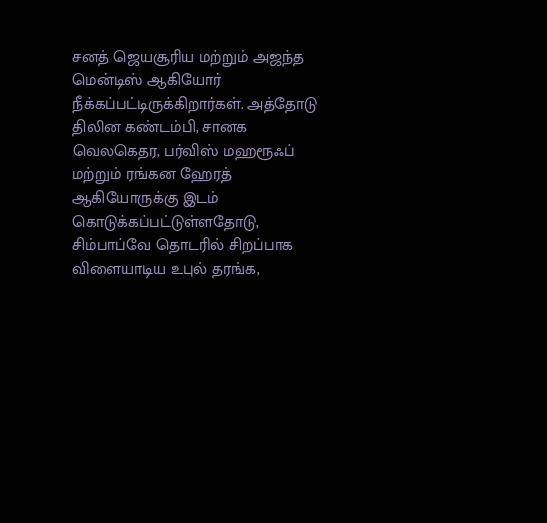சனத் ஜெயசூரிய மற்றும் அஜந்த மென்டிஸ் ஆகியோர் நீக்கப்பட்டிருக்கிறார்கள். அத்தோடு திலின கண்டம்பி, சானக வெலகெதர, பர்விஸ் மஹரூஃப் மற்றும் ரங்கன ஹேரத் ஆகியோருக்கு இடம் கொடுக்கப்பட்டுள்ளதோடு, சிம்பாப்வே தொடரில் சிறப்பாக விளையாடிய உபுல் தரங்க,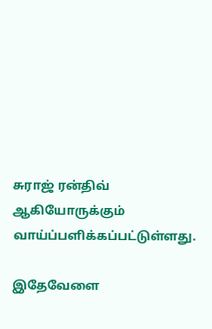சுராஜ் ரன்திவ் ஆகியோருக்கும் வாய்ப்பளிக்கப்பட்டுள்ளது.

இதேவேளை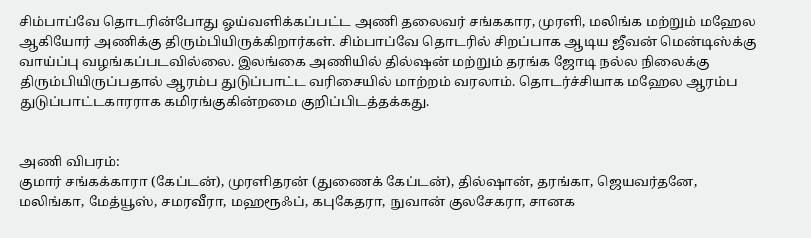சிம்பாப்வே தொடரின்போது ஓய்வளிக்கப்பட்ட அணி தலைவர் சங்ககார, முரளி, மலிங்க மற்றும் மஹேல ஆகியோர் அணிக்கு திரும்பியிருக்கிறார்கள். சிம்பாப்வே தொடரில் சிறப்பாக ஆடிய ஜீவன் மென்டிஸ்க்கு வாய்ப்பு வழங்கப்படவில்லை. இலங்கை அணியில் தில்ஷன் மற்றும் தரங்க ஜோடி நல்ல நிலைக்கு திரும்பியிருப்பதால் ஆரம்ப துடுப்பாட்ட வரிசையில் மாற்றம் வரலாம். தொடர்ச்சியாக மஹேல ஆரம்ப துடுப்பாட்டகாரராக கமிரங்குகின்றமை குறிப்பிடத்தக்கது.


அணி விபரம்:
குமார் சங்கக்காரா (கேப்டன்), முரளிதரன் (துணைக் கேப்டன்), தில்ஷான், தரங்கா, ஜெயவர்தனே, மலிங்கா, மேத்யூஸ், சமரவீரா, மஹரூஃப், கபுகேதரா, நுவான் குலசேகரா, சானக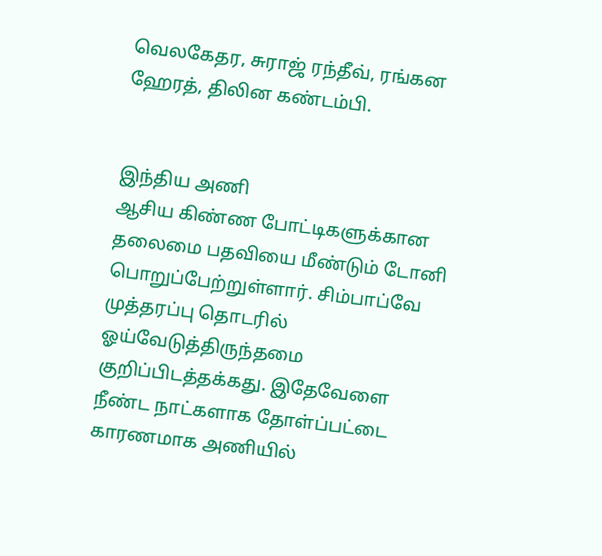வெலகேதர, சுராஜ் ரந்தீவ், ரங்கன ஹேரத், திலின கண்டம்பி.


இந்திய அணி
ஆசிய கிண்ண போட்டிகளுக்கான தலைமை பதவியை மீண்டும் டோனி பொறுப்பேற்றுள்ளார். சிம்பாப்வே முத்தரப்பு தொடரில் ஓய்வேடுத்திருந்தமை குறிப்பிடத்தக்கது. இதேவேளை நீண்ட நாட்களாக தோள்ப்பட்டை காரணமாக அணியில்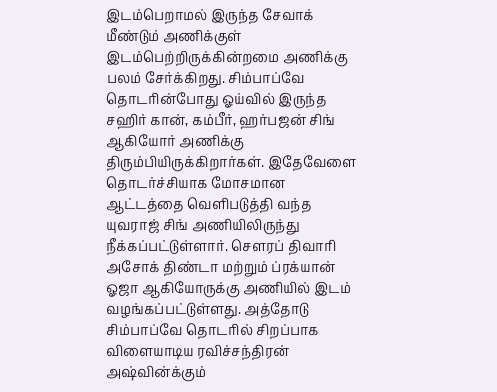இடம்பெறாமல் இருந்த சேவாக் மீண்டும் அணிக்குள் இடம்பெற்றிருக்கின்றமை அணிக்கு பலம் சேர்க்கிறது. சிம்பாப்வே தொடரின்போது ஓய்வில் இருந்த சஹிர் கான், கம்பீர், ஹர்பஜன் சிங் ஆகியோர் அணிக்கு திரும்பியிருக்கிறார்கள். இதேவேளை தொடர்ச்சியாக மோசமான ஆட்டத்தை வெளிபடுத்தி வந்த யுவராஜ் சிங் அணியிலிருந்து நீக்கப்பட்டுள்ளார். சௌரப் திவாரி அசோக் திண்டா மற்றும் ப்ரக்யான் ஓஜா ஆகியோருக்கு அணியில் இடம் வழங்கப்பட்டுள்ளது. அத்தோடு சிம்பாப்வே தொடரில் சிறப்பாக விளையாடிய ரவிச்சந்திரன் அஷ்வின்க்கும்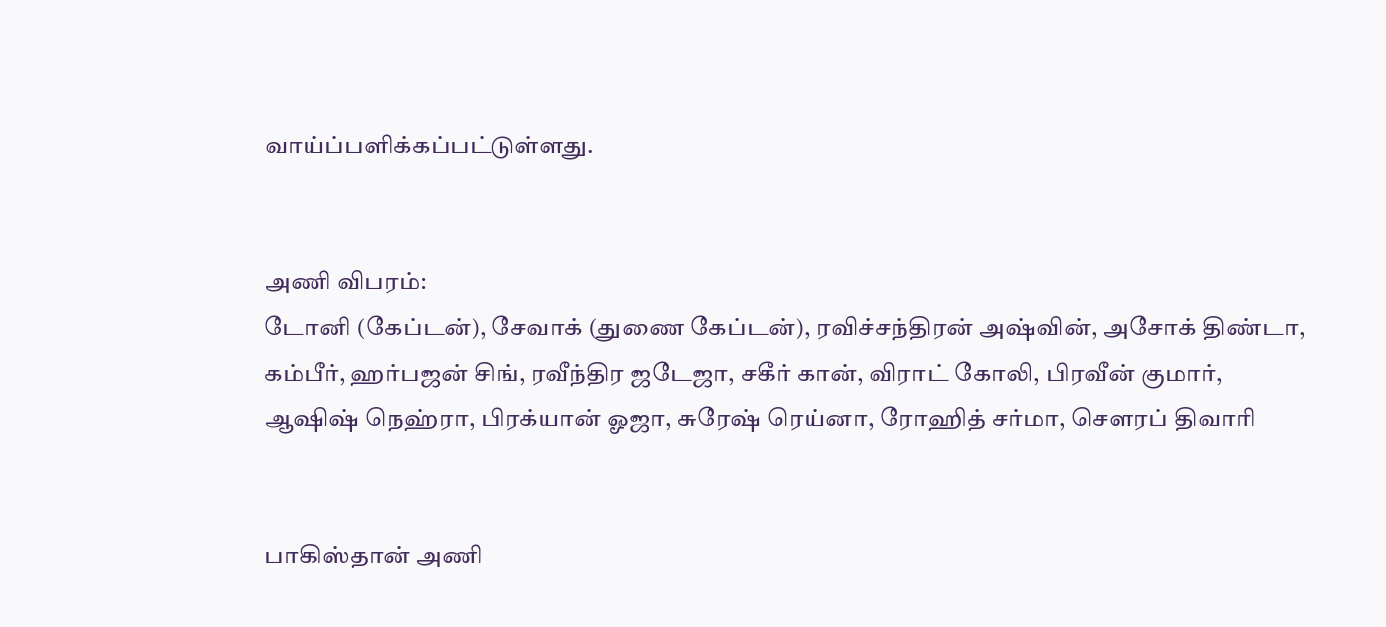வாய்ப்பளிக்கப்பட்டுள்ளது.


அணி விபரம்:
டோனி (கேப்டன்), சேவாக் (துணை கேப்டன்), ரவிச்சந்திரன் அஷ்வின், அசோக் திண்டா, கம்பீர், ஹர்பஜன் சிங், ரவீந்திர ஜடேஜா, சகீர் கான், விராட் கோலி, பிரவீன் குமார், ஆஷிஷ் நெஹ்ரா, பிரக்யான் ஓஜா, சுரேஷ் ரெய்னா, ரோஹித் சர்மா, சௌரப் திவாரி


பாகிஸ்தான் அணி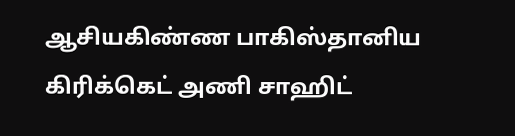ஆசியகிண்ண பாகிஸ்தானிய கிரிக்கெட் அணி சாஹிட்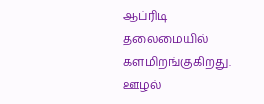ஆப்ரிடி தலைமையில் களமிறங்குகிறது. ஊழல்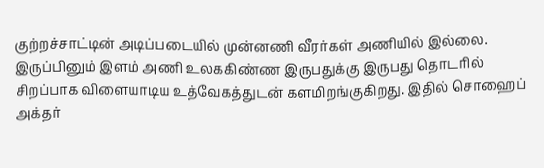குற்றச்சாட்டின் அடிப்படையில் முன்னணி வீரர்கள் அணியில் இல்லை. இருப்பினும் இளம் அணி உலககிண்ண இருபதுக்கு இருபது தொடரில் சிறப்பாக விளையாடிய உத்வேகத்துடன் களமிறங்குகிறது. இதில் சொஹைப் அக்தர்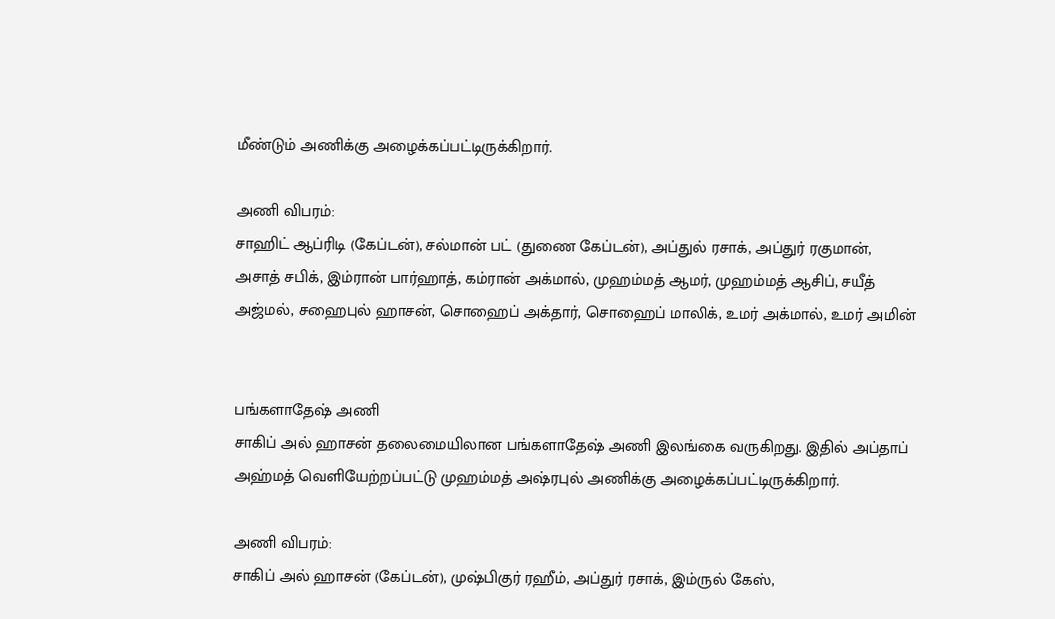மீண்டும் அணிக்கு அழைக்கப்பட்டிருக்கிறார்.

அணி விபரம்:
சாஹிட் ஆப்ரிடி (கேப்டன்), சல்மான் பட் (துணை கேப்டன்), அப்துல் ரசாக், அப்துர் ரகுமான், அசாத் சபிக், இம்ரான் பார்ஹாத், கம்ரான் அக்மால், முஹம்மத் ஆமர், முஹம்மத் ஆசிப், சயீத் அஜ்மல், சஹைபுல் ஹாசன், சொஹைப் அக்தார், சொஹைப் மாலிக், உமர் அக்மால், உமர் அமின்


பங்களாதேஷ் அணி
சாகிப் அல் ஹாசன் தலைமையிலான பங்களாதேஷ் அணி இலங்கை வருகிறது. இதில் அப்தாப் அஹ்மத் வெளியேற்றப்பட்டு முஹம்மத் அஷ்ரபுல் அணிக்கு அழைக்கப்பட்டிருக்கிறார்.

அணி விபரம்:
சாகிப் அல் ஹாசன் (கேப்டன்), முஷ்பிகுர் ரஹீம், அப்துர் ரசாக், இம்ருல் கேஸ்,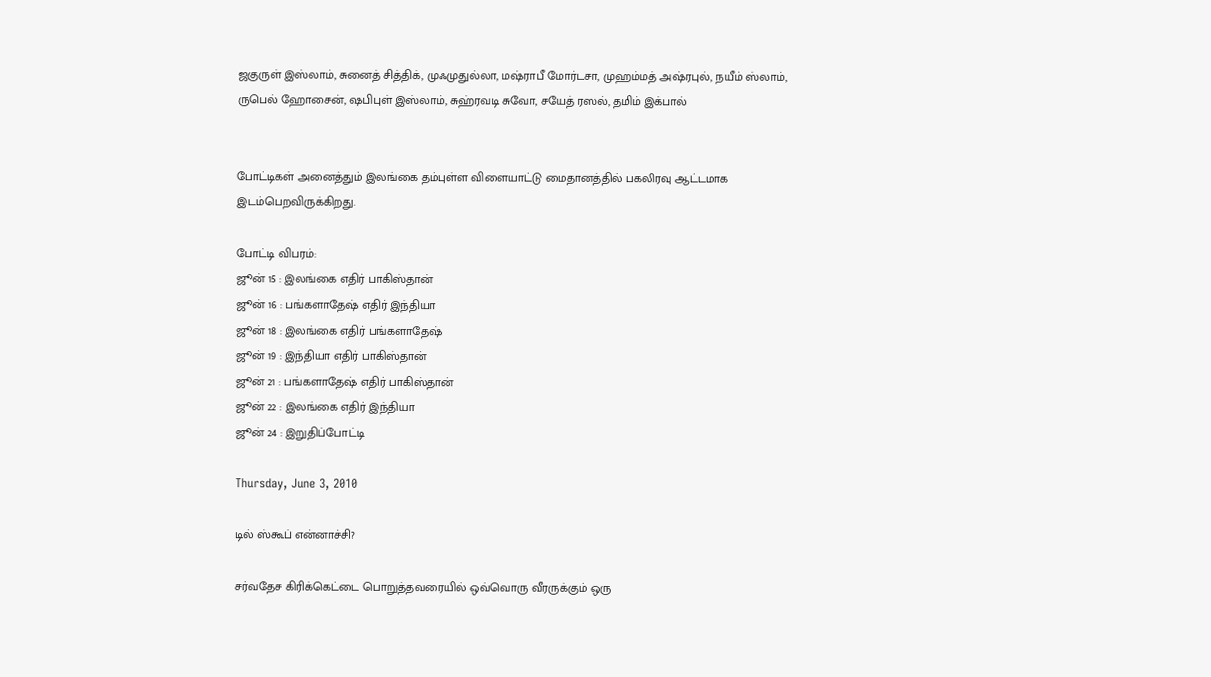ஜகுருள் இஸ்லாம், சுனைத் சித்திக், முஃமுதுல்லா, மஷ்ராபீ மோர்டசா, முஹம்மத் அஷ்ரபுல், நயீம் ஸ்லாம், ருபெல் ஹோசைன், ஷபிபுள் இஸ்லாம், சுஹ்ரவடி சுவோ, சயேத் ரஸல், தமிம் இக்பால்


போட்டிகள் அனைத்தும் இலங்கை தம்புள்ள விளையாட்டு மைதானத்தில் பகலிரவு ஆட்டமாக இடம்பெறவிருக்கிறது.

போட்டி விபரம்:
ஜூன் 15 : இலங்கை எதிர் பாகிஸ்தான்
ஜூன் 16 : பங்களாதேஷ் எதிர் இந்தியா
ஜூன் 18 : இலங்கை எதிர் பங்களாதேஷ்
ஜூன் 19 : இந்தியா எதிர் பாகிஸ்தான்
ஜூன் 21 : பங்களாதேஷ் எதிர் பாகிஸ்தான்
ஜூன் 22 : இலங்கை எதிர் இந்தியா
ஜூன் 24 : இறுதிப்போட்டி

Thursday, June 3, 2010

டில் ஸ்கூப் என்னாச்சி?

சர்வதேச கிரிக்கெட்டை பொறுத்தவரையில் ஒவ்வொரு வீரருக்கும் ஒரு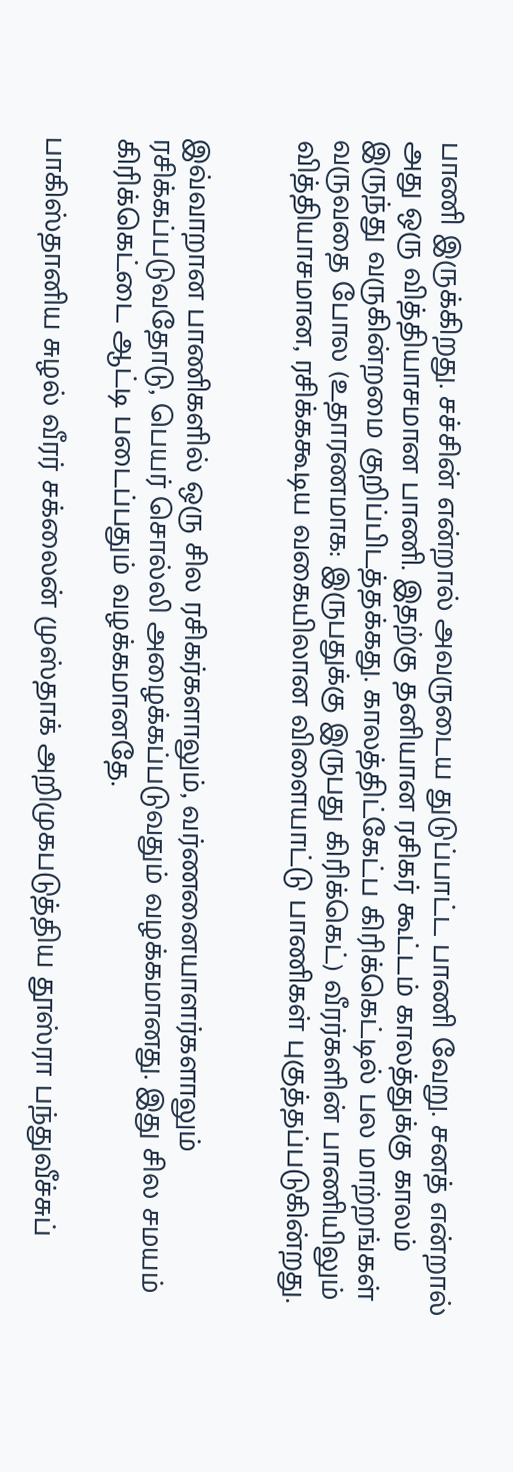பாணி இருக்கிறது. சச்சின் என்றால் அவருடைய துடுப்பாட்ட பாணி வேறு. சனத் என்றால் அது ஒரு வித்தியாசமான பாணி. இதற்கு தனியான ரசிகர் கூட்டம் காலத்துக்கு காலம் இருந்து வருகின்றமை குறிப்பிடத்தக்கது. காலத்திட்கேட்ப கிரிக்கெட்டில் பல மாற்றங்கள் வருவதை போல (உதாரணமாக: இருபதுக்கு இருபது கிரிக்கெட்) வீரர்களின் பாணியிலும் வித்தியாசமான, ரசிக்ககூடிய வகையிலான விளையாட்டு பாணிகள் புகுத்தப்படுகின்றது.


இவ்வாறான பாணிகளில் ஒரு சில ரசிகர்களாலும், வர்ணனையாளர்களாலும் ரசிக்கப்படுவதோடு, பெயர் சொல்லி அழைக்கப்படுவதும் வழக்கமானது. இது சில சமயம் கிரிக்கெட்டை ஆட்டி படைப்பதும் வழக்கமானதே.

பாகிஸ்தானிய சுழல் வீரர் சக்லைன் முஸ்தாக் அறிமுகபடுத்திய தூஸ்ரா பந்துவீச்சுப்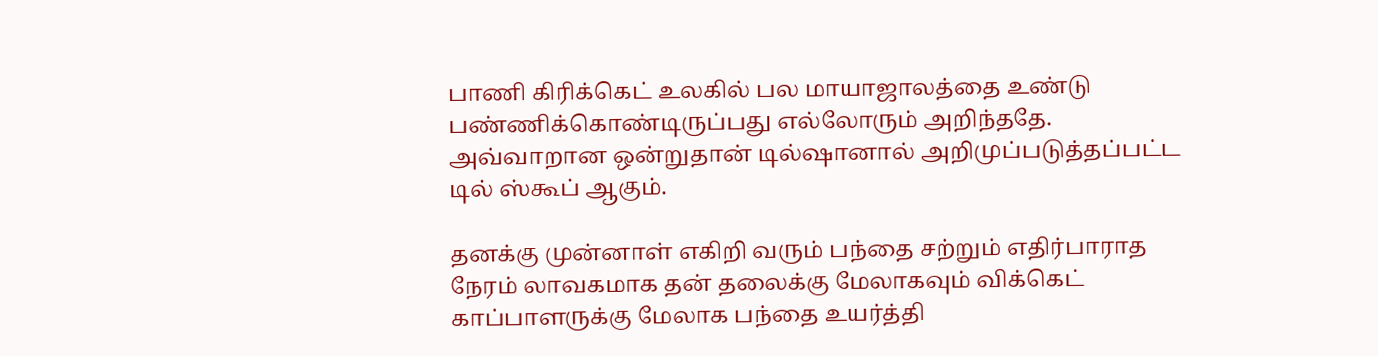பாணி கிரிக்கெட் உலகில் பல மாயாஜாலத்தை உண்டு பண்ணிக்கொண்டிருப்பது எல்லோரும் அறிந்ததே. அவ்வாறான ஒன்றுதான் டில்ஷானால் அறிமுப்படுத்தப்பட்ட டில் ஸ்கூப் ஆகும்.

தனக்கு முன்னாள் எகிறி வரும் பந்தை சற்றும் எதிர்பாராத நேரம் லாவகமாக தன் தலைக்கு மேலாகவும் விக்கெட் காப்பாளருக்கு மேலாக பந்தை உயர்த்தி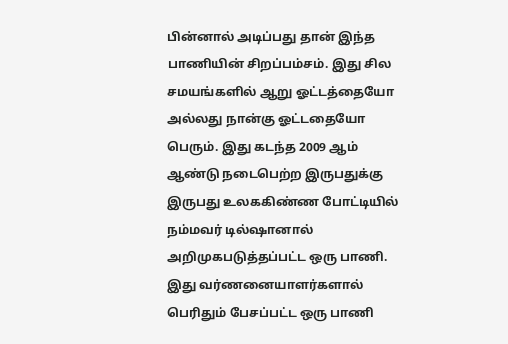பின்னால் அடிப்பது தான் இந்த பாணியின் சிறப்பம்சம். இது சில சமயங்களில் ஆறு ஓட்டத்தையோ அல்லது நான்கு ஓட்டதையோ பெரும். இது கடந்த 2009 ஆம் ஆண்டு நடைபெற்ற இருபதுக்கு இருபது உலககிண்ண போட்டியில் நம்மவர் டில்ஷானால் அறிமுகபடுத்தப்பட்ட ஒரு பாணி. இது வர்ணனையாளர்களால் பெரிதும் பேசப்பட்ட ஒரு பாணி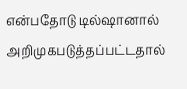என்பதோடு டில்ஷானால் அறிமுகபடுத்தப்பட்டதால்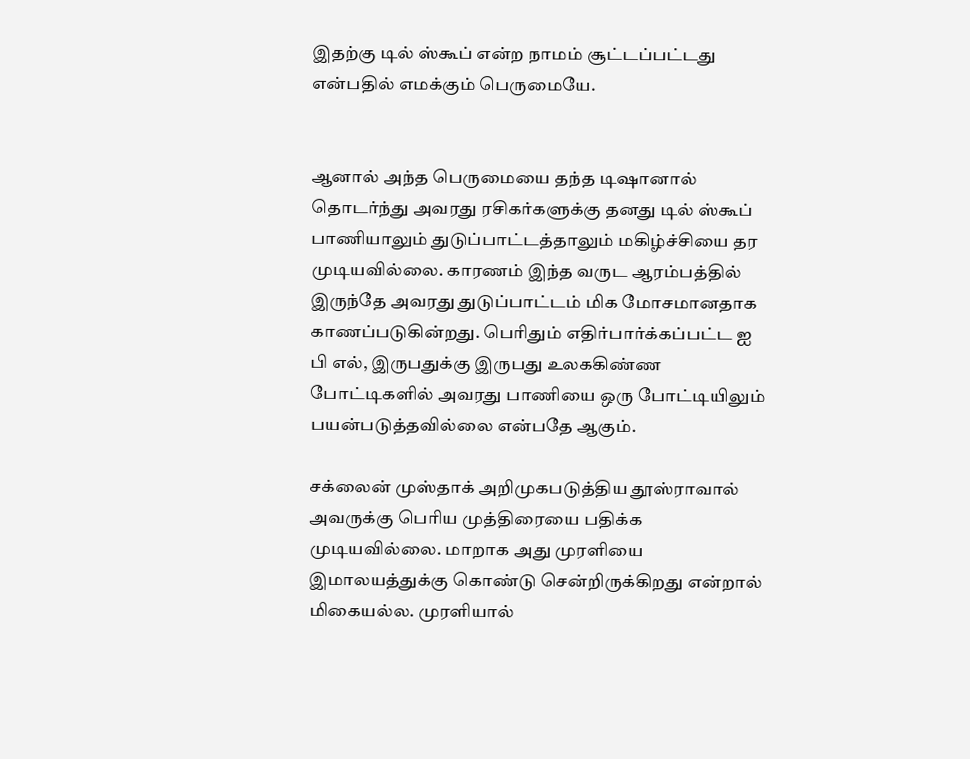இதற்கு டில் ஸ்கூப் என்ற நாமம் சூட்டப்பட்டது என்பதில் எமக்கும் பெருமையே.


ஆனால் அந்த பெருமையை தந்த டிஷானால் தொடர்ந்து அவரது ரசிகர்களுக்கு தனது டில் ஸ்கூப் பாணியாலும் துடுப்பாட்டத்தாலும் மகிழ்ச்சியை தர முடியவில்லை. காரணம் இந்த வருட ஆரம்பத்தில் இருந்தே அவரது துடுப்பாட்டம் மிக மோசமானதாக காணப்படுகின்றது. பெரிதும் எதிர்பார்க்கப்பட்ட ஐ பி எல், இருபதுக்கு இருபது உலககிண்ண போட்டிகளில் அவரது பாணியை ஒரு போட்டியிலும் பயன்படுத்தவில்லை என்பதே ஆகும்.

சக்லைன் முஸ்தாக் அறிமுகபடுத்திய தூஸ்ராவால் அவருக்கு பெரிய முத்திரையை பதிக்க முடியவில்லை. மாறாக அது முரளியை இமாலயத்துக்கு கொண்டு சென்றிருக்கிறது என்றால் மிகையல்ல. முரளியால்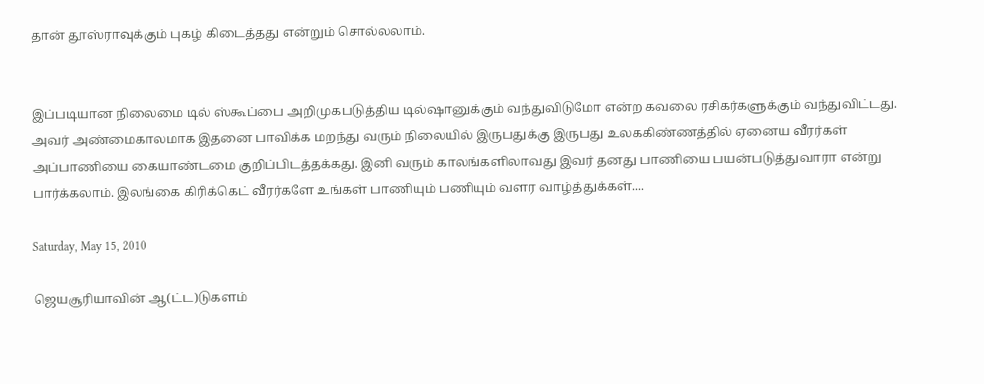தான் தூஸ்ராவுக்கும் புகழ் கிடைத்தது என்றும் சொல்லலாம்.


இப்படியான நிலைமை டில் ஸ்கூப்பை அறிமுகபடுத்திய டில்ஷானுக்கும் வந்துவிடுமோ என்ற கவலை ரசிகர்களுக்கும் வந்துவிட்டது. அவர் அண்மைகாலமாக இதனை பாவிக்க மறந்து வரும் நிலையில் இருபதுக்கு இருபது உலககிண்ணத்தில் ஏனைய வீரர்கள் அப்பாணியை கையாண்டமை குறிப்பிடத்தக்கது. இனி வரும் காலங்களிலாவது இவர் தனது பாணியை பயன்படுத்துவாரா என்று பார்க்கலாம். இலங்கை கிரிக்கெட் வீரர்களே உங்கள் பாணியும் பணியும் வளர வாழ்த்துக்கள்....

Saturday, May 15, 2010

ஜெயசூரியாவின் ஆ(ட்ட)டுகளம்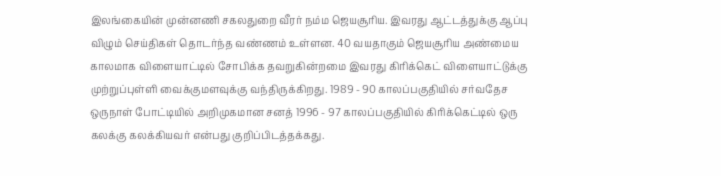இலங்கையின் முன்னணி சகலதுறை வீரர் நம்ம ஜெயசூரிய. இவரது ஆட்டத்துக்கு ஆப்பு விழும் செய்திகள் தொடர்ந்த வண்ணம் உள்ளன. 40 வயதாகும் ஜெயசூரிய அண்மைய காலமாக விளையாட்டில் சோபிக்க தவறுகின்றமை இவரது கிரிக்கெட் விளையாட்டுக்கு முற்றுப்புள்ளி வைக்குமளவுக்கு வந்திருக்கிறது. 1989 - 90 காலப்பகுதியில் சர்வதேச ஒருநாள் போட்டியில் அறிமுகமான சனத் 1996 - 97 காலப்பகுதியில் கிரிக்கெட்டில் ஒரு கலக்கு கலக்கியவர் என்பது குறிப்பிடத்தக்கது.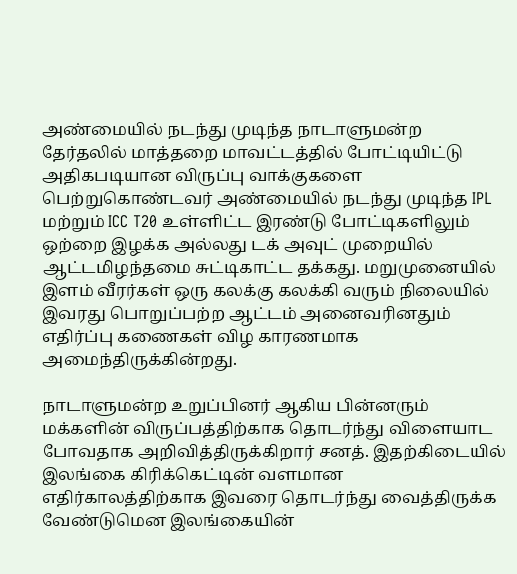அண்மையில் நடந்து முடிந்த நாடாளுமன்ற தேர்தலில் மாத்தறை மாவட்டத்தில் போட்டியிட்டு அதிகபடியான விருப்பு வாக்குகளை பெற்றுகொண்டவர் அண்மையில் நடந்து முடிந்த IPL மற்றும் ICC T20 உள்ளிட்ட இரண்டு போட்டிகளிலும் ஒற்றை இழக்க அல்லது டக் அவுட் முறையில் ஆட்டமிழந்தமை சுட்டிகாட்ட தக்கது. மறுமுனையில் இளம் வீரர்கள் ஒரு கலக்கு கலக்கி வரும் நிலையில் இவரது பொறுப்பற்ற ஆட்டம் அனைவரினதும் எதிர்ப்பு கணைகள் விழ காரணமாக அமைந்திருக்கின்றது.

நாடாளுமன்ற உறுப்பினர் ஆகிய பின்னரும் மக்களின் விருப்பத்திற்காக தொடர்ந்து விளையாட போவதாக அறிவித்திருக்கிறார் சனத். இதற்கிடையில் இலங்கை கிரிக்கெட்டின் வளமான எதிர்காலத்திற்காக இவரை தொடர்ந்து வைத்திருக்க வேண்டுமென இலங்கையின்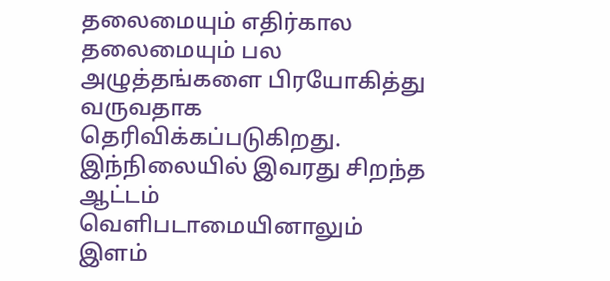தலைமையும் எதிர்கால தலைமையும் பல அழுத்தங்களை பிரயோகித்து வருவதாக தெரிவிக்கப்படுகிறது. இந்நிலையில் இவரது சிறந்த ஆட்டம் வெளிபடாமையினாலும் இளம்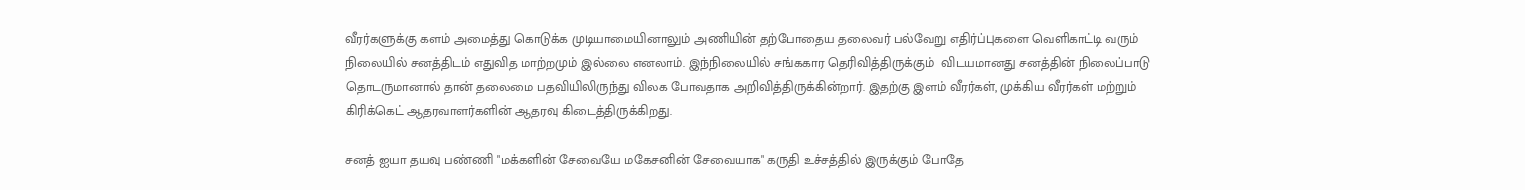வீரர்களுக்கு களம் அமைத்து கொடுக்க முடியாமையினாலும் அணியின் தற்போதைய தலைவர் பல்வேறு எதிர்ப்புகளை வெளிகாட்டி வரும் நிலையில் சனத்திடம் எதுவித மாற்றமும் இல்லை எனலாம். இந்நிலையில் சங்ககார தெரிவித்திருக்கும்  விடயமானது சனத்தின் நிலைப்பாடு தொடருமானால் தான் தலைமை பதவியிலிருந்து விலக போவதாக அறிவித்திருக்கின்றார். இதற்கு இளம் வீரர்கள், முக்கிய வீரர்கள் மற்றும் கிரிக்கெட் ஆதரவாளர்களின் ஆதரவு கிடைத்திருக்கிறது.

சனத் ஐயா தயவு பண்ணி "மக்களின் சேவையே மகேசனின் சேவையாக" கருதி உச்சத்தில் இருக்கும் போதே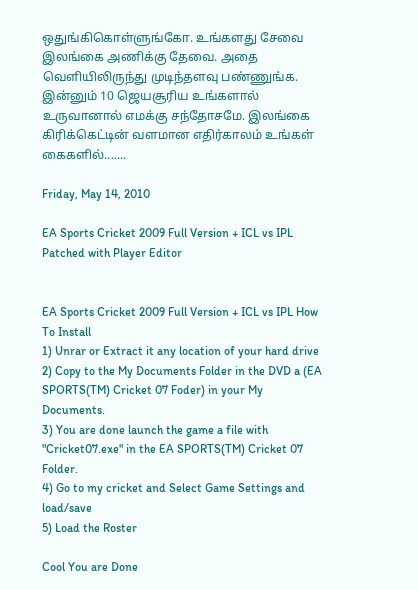ஒதுங்கிகொள்ளுங்கோ. உங்களது சேவை இலங்கை அணிக்கு தேவை. அதை வெளியிலிருந்து முடிந்தளவு பண்ணுங்க. இன்னும் 10 ஜெயசூரிய உங்களால் உருவானால் எமக்கு சந்தோசமே. இலங்கை கிரிக்கெட்டின் வளமான எதிர்காலம் உங்கள் கைகளில்.......

Friday, May 14, 2010

EA Sports Cricket 2009 Full Version + ICL vs IPL Patched with Player Editor


EA Sports Cricket 2009 Full Version + ICL vs IPL How To Install
1) Unrar or Extract it any location of your hard drive
2) Copy to the My Documents Folder in the DVD a (EA SPORTS(TM) Cricket 07 Foder) in your My Documents.
3) You are done launch the game a file with "Cricket07.exe" in the EA SPORTS(TM) Cricket 07 Folder.
4) Go to my cricket and Select Game Settings and load/save
5) Load the Roster

Cool You are Done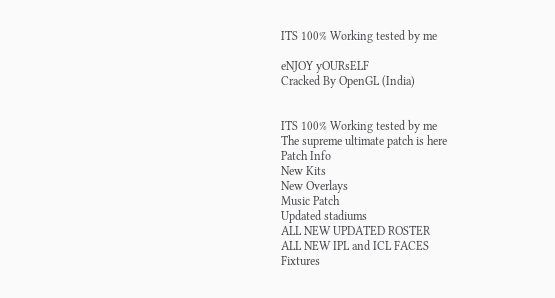ITS 100% Working tested by me

eNJOY yOURsELF
Cracked By OpenGL (India)


ITS 100% Working tested by me
The supreme ultimate patch is here
Patch Info
New Kits
New Overlays
Music Patch
Updated stadiums
ALL NEW UPDATED ROSTER
ALL NEW IPL and ICL FACES
Fixtures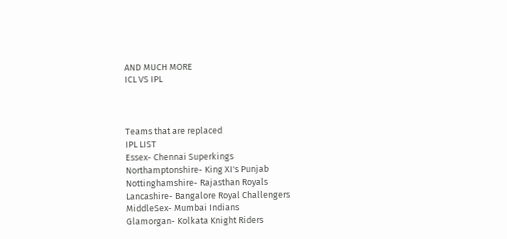AND MUCH MORE
ICL VS IPL



Teams that are replaced
IPL LIST
Essex- Chennai Superkings
Northamptonshire- King XI's Punjab
Nottinghamshire- Rajasthan Royals
Lancashire- Bangalore Royal Challengers
MiddleSex- Mumbai Indians
Glamorgan- Kolkata Knight Riders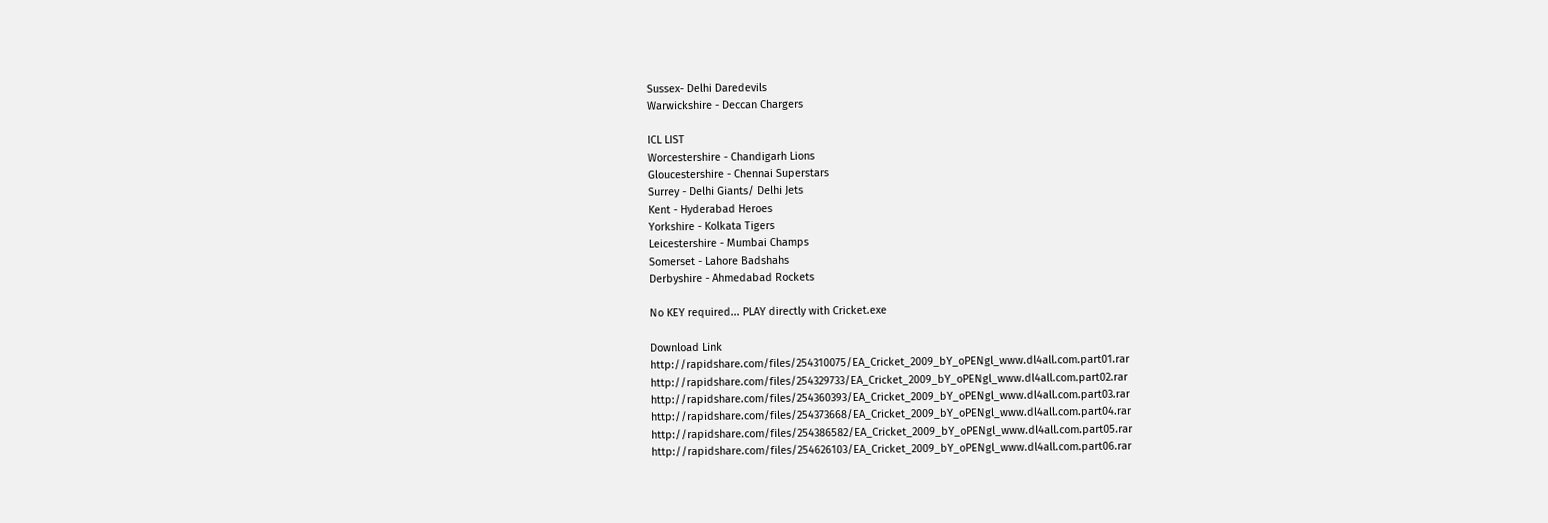Sussex- Delhi Daredevils
Warwickshire - Deccan Chargers

ICL LIST
Worcestershire - Chandigarh Lions
Gloucestershire - Chennai Superstars
Surrey - Delhi Giants/ Delhi Jets
Kent - Hyderabad Heroes
Yorkshire - Kolkata Tigers
Leicestershire - Mumbai Champs
Somerset - Lahore Badshahs
Derbyshire - Ahmedabad Rockets

No KEY required... PLAY directly with Cricket.exe

Download Link
http://rapidshare.com/files/254310075/EA_Cricket_2009_bY_oPENgl_www.dl4all.com.part01.rar
http://rapidshare.com/files/254329733/EA_Cricket_2009_bY_oPENgl_www.dl4all.com.part02.rar
http://rapidshare.com/files/254360393/EA_Cricket_2009_bY_oPENgl_www.dl4all.com.part03.rar
http://rapidshare.com/files/254373668/EA_Cricket_2009_bY_oPENgl_www.dl4all.com.part04.rar
http://rapidshare.com/files/254386582/EA_Cricket_2009_bY_oPENgl_www.dl4all.com.part05.rar
http://rapidshare.com/files/254626103/EA_Cricket_2009_bY_oPENgl_www.dl4all.com.part06.rar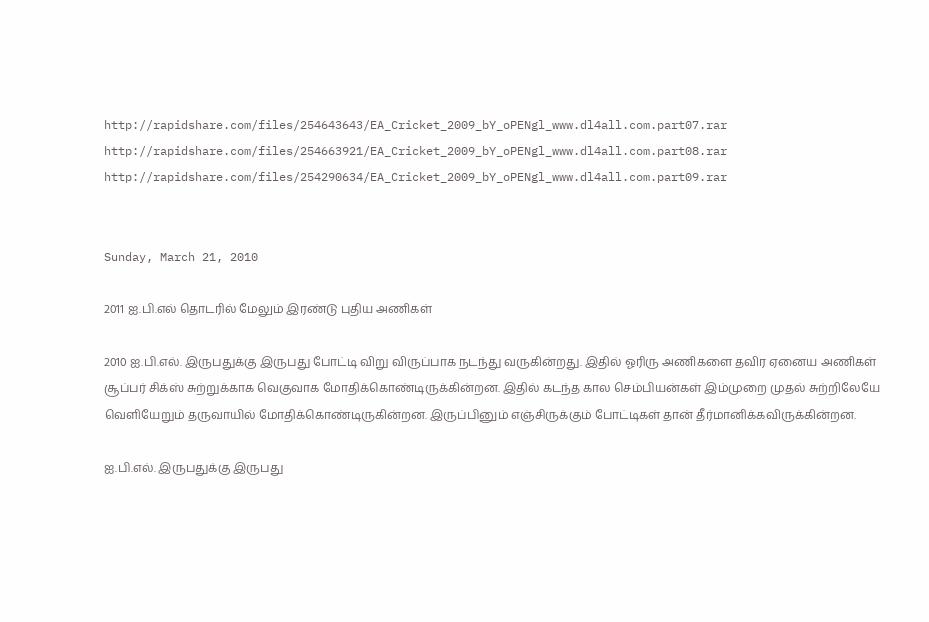http://rapidshare.com/files/254643643/EA_Cricket_2009_bY_oPENgl_www.dl4all.com.part07.rar
http://rapidshare.com/files/254663921/EA_Cricket_2009_bY_oPENgl_www.dl4all.com.part08.rar
http://rapidshare.com/files/254290634/EA_Cricket_2009_bY_oPENgl_www.dl4all.com.part09.rar


Sunday, March 21, 2010

2011 ஐ.பி.எல் தொடரில் மேலும் இரண்டு புதிய அணிகள்

2010 ஐ.பி.எல். இருபதுக்கு இருபது போட்டி விறு விருப்பாக நடந்து வருகின்றது. இதில் ஓரிரு அணிகளை தவிர ஏனைய அணிகள் சூப்பர் சிக்ஸ் சுற்றுக்காக வெகுவாக மோதிக்கொண்டிருக்கின்றன. இதில் கடந்த கால செம்பியன்கள் இம்முறை முதல் சுற்றிலேயே வெளியேறும் தருவாயில் மோதிக்கொண்டிருகின்றன. இருப்பினும் எஞ்சிருக்கும் போட்டிகள் தான் தீர்மானிக்கவிருக்கின்றன.

ஐ.பி.எல். இருபதுக்கு இருபது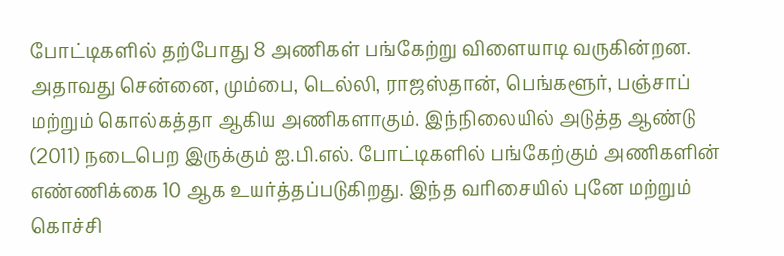போட்டிகளில் தற்போது 8 அணிகள் பங்கேற்று விளையாடி வருகின்றன. அதாவது சென்னை, மும்பை, டெல்லி, ராஜஸ்தான், பெங்களூர், பஞ்சாப் மற்றும் கொல்கத்தா ஆகிய அணிகளாகும். இந்நிலையில் அடுத்த ஆண்டு (2011) நடைபெற இருக்கும் ஐ.பி.எல். போட்டிகளில் பங்கேற்கும் அணிகளின் எண்ணிக்கை 10 ஆக உயர்த்தப்படுகிறது. இந்த வரிசையில் புனே மற்றும் கொச்சி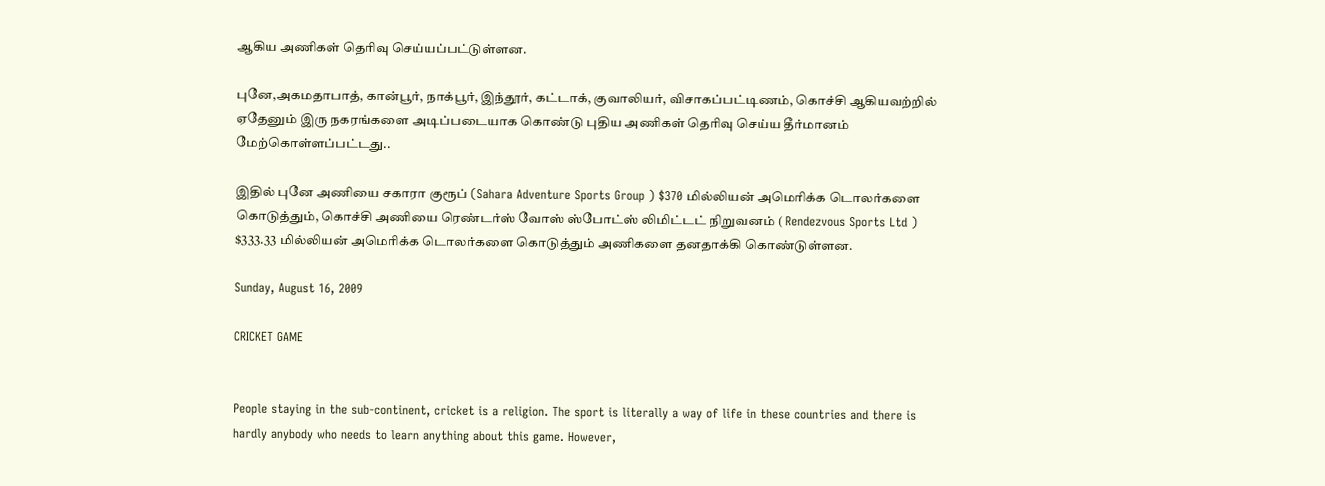ஆகிய அணிகள் தெரிவு செய்யப்பட்டுள்ளன.

புனே,அகமதாபாத், கான்பூர், நாக்பூர், இந்தூர், கட்டாக், குவாலியர், விசாகப்பட்டிணம், கொச்சி ஆகியவற்றில் ஏதேனும் இரு நகரங்களை அடிப்படையாக கொண்டு புதிய அணிகள் தெரிவு செய்ய தீர்மானம் மேற்கொள்ளப்பட்டது..

இதில் புனே அணியை சகாரா குரூப் (Sahara Adventure Sports Group ) $370 மில்லியன் அமெரிக்க டொலர்களை கொடுத்தும், கொச்சி அணியை ரெண்டர்ஸ் வோஸ் ஸ்போட்ஸ் லிமிட்டட் நிறுவனம் ( Rendezvous Sports Ltd ) $333.33 மில்லியன் அமெரிக்க டொலர்களை கொடுத்தும் அணிகளை தனதாக்கி கொண்டுள்ளன.

Sunday, August 16, 2009

CRICKET GAME


People staying in the sub-continent, cricket is a religion. The sport is literally a way of life in these countries and there is hardly anybody who needs to learn anything about this game. However,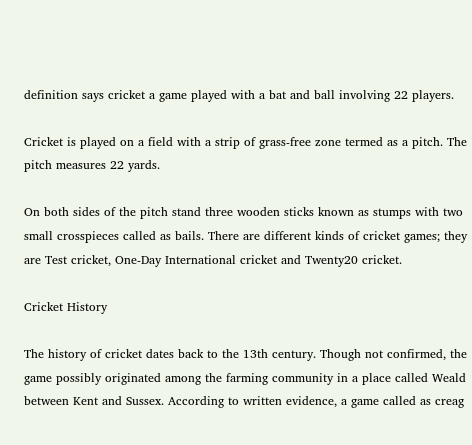definition says cricket a game played with a bat and ball involving 22 players.

Cricket is played on a field with a strip of grass-free zone termed as a pitch. The pitch measures 22 yards.

On both sides of the pitch stand three wooden sticks known as stumps with two small crosspieces called as bails. There are different kinds of cricket games; they are Test cricket, One-Day International cricket and Twenty20 cricket.

Cricket History

The history of cricket dates back to the 13th century. Though not confirmed, the game possibly originated among the farming community in a place called Weald between Kent and Sussex. According to written evidence, a game called as creag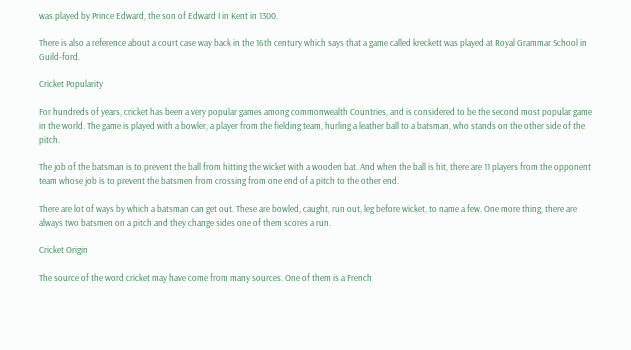was played by Prince Edward, the son of Edward I in Kent in 1300.

There is also a reference about a court case way back in the 16th century which says that a game called kreckett was played at Royal Grammar School in Guild-ford.

Cricket Popularity

For hundreds of years, cricket has been a very popular games among commonwealth Countries, and is considered to be the second most popular game in the world. The game is played with a bowler, a player from the fielding team, hurling a leather ball to a batsman, who stands on the other side of the pitch.

The job of the batsman is to prevent the ball from hitting the wicket with a wooden bat. And when the ball is hit, there are 11 players from the opponent team whose job is to prevent the batsmen from crossing from one end of a pitch to the other end.

There are lot of ways by which a batsman can get out. These are bowled, caught, run out, leg before wicket, to name a few. One more thing, there are always two batsmen on a pitch and they change sides one of them scores a run.

Cricket Origin

The source of the word cricket may have come from many sources. One of them is a French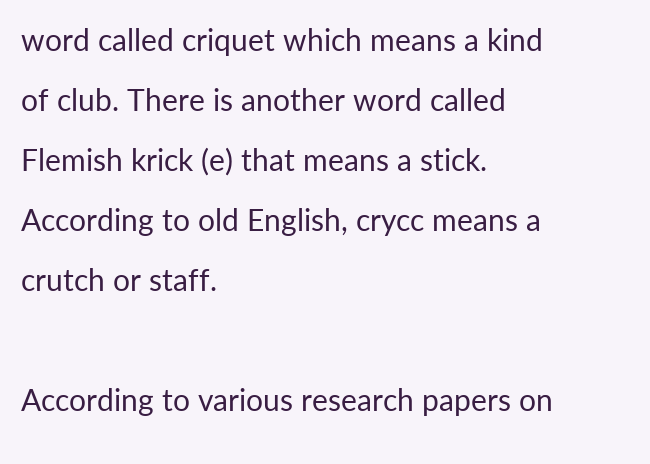word called criquet which means a kind of club. There is another word called Flemish krick (e) that means a stick. According to old English, crycc means a crutch or staff.

According to various research papers on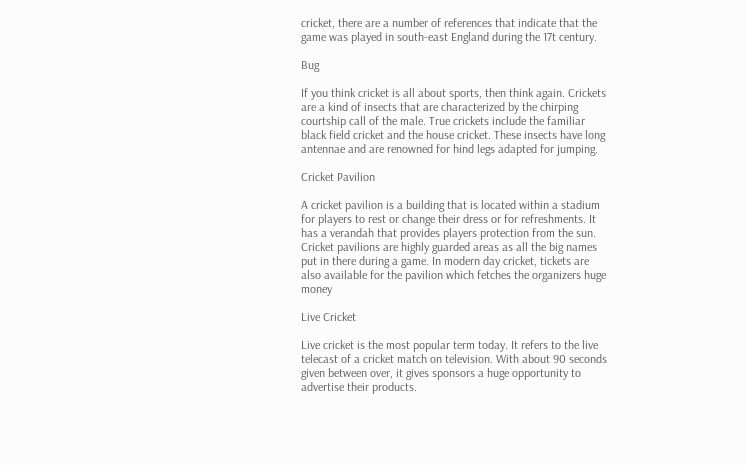cricket, there are a number of references that indicate that the game was played in south-east England during the 17t century.

Bug

If you think cricket is all about sports, then think again. Crickets are a kind of insects that are characterized by the chirping courtship call of the male. True crickets include the familiar black field cricket and the house cricket. These insects have long antennae and are renowned for hind legs adapted for jumping.

Cricket Pavilion

A cricket pavilion is a building that is located within a stadium for players to rest or change their dress or for refreshments. It has a verandah that provides players protection from the sun. Cricket pavilions are highly guarded areas as all the big names put in there during a game. In modern day cricket, tickets are also available for the pavilion which fetches the organizers huge money

Live Cricket

Live cricket is the most popular term today. It refers to the live telecast of a cricket match on television. With about 90 seconds given between over, it gives sponsors a huge opportunity to advertise their products.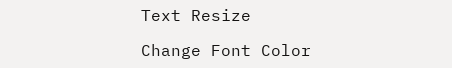Text Resize

Change Font Color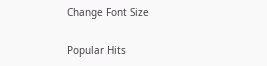Change Font Size

Popular Hits